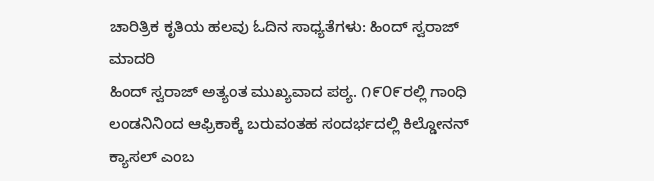ಚಾರಿತ್ರಿಕ ಕೃತಿಯ ಹಲವು ಓದಿನ ಸಾಧ್ಯತೆಗಳು: ಹಿಂದ್ ಸ್ವರಾಜ್ ಮಾದರಿ
ಹಿಂದ್ ಸ್ವರಾಜ್ ಅತ್ಯಂತ ಮುಖ್ಯವಾದ ಪಠ್ಯ. ೧೯೦೯ರಲ್ಲಿ ಗಾಂಧಿ ಲಂಡನಿನಿಂದ ಆಫ್ರಿಕಾಕ್ಕೆ ಬರುವಂತಹ ಸಂದರ್ಭದಲ್ಲಿ ಕಿಲ್ಡೋನನ್ ಕ್ಯಾಸಲ್ ಎಂಬ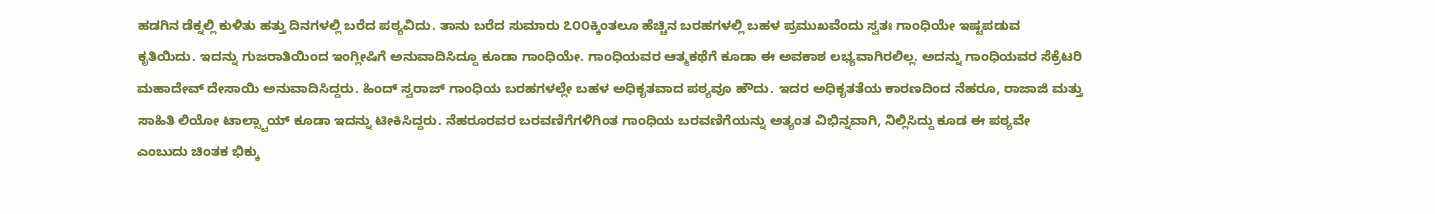ಹಡಗಿನ ಡೆಕ್ನಲ್ಲಿ ಕುಳಿತು ಹತ್ತು ದಿನಗಳಲ್ಲಿ ಬರೆದ ಪಠ್ಯವಿದು. ತಾನು ಬರೆದ ಸುಮಾರು ೭೦೦ಕ್ಕಿಂತಲೂ ಹೆಚ್ಚಿನ ಬರಹಗಳಲ್ಲಿ ಬಹಳ ಪ್ರಮುಖವೆಂದು ಸ್ವತಃ ಗಾಂಧಿಯೇ ಇಷ್ಟಪಡುವ ಕೃತಿಯಿದು. ಇದನ್ನು ಗುಜರಾತಿಯಿಂದ ಇಂಗ್ಲೀಷಿಗೆ ಅನುವಾದಿಸಿದ್ದೂ ಕೂಡಾ ಗಾಂಧಿಯೇ. ಗಾಂಧಿಯವರ ಆತ್ಮಕಥೆಗೆ ಕೂಡಾ ಈ ಅವಕಾಶ ಲಭ್ಯವಾಗಿರಲಿಲ್ಲ. ಅದನ್ನು ಗಾಂಧಿಯವರ ಸೆಕ್ರೆಟರಿ ಮಹಾದೇವ್ ದೇಸಾಯಿ ಅನುವಾದಿಸಿದ್ದರು. ಹಿಂದ್ ಸ್ವರಾಜ್ ಗಾಂಧಿಯ ಬರಹಗಳಲ್ಲೇ ಬಹಳ ಅಧಿಕೃತವಾದ ಪಠ್ಯವೂ ಹೌದು. ಇದರ ಅಧಿಕೃತತೆಯ ಕಾರಣದಿಂದ ನೆಹರೂ, ರಾಜಾಜಿ ಮತ್ತು ಸಾಹಿತಿ ಲಿಯೋ ಟಾಲ್ಸ್ಟಾಯ್ ಕೂಡಾ ಇದನ್ನು ಟೀಕಿಸಿದ್ದರು. ನೆಹರೂರವರ ಬರವಣಿಗೆಗಳಿಗಿಂತ ಗಾಂಧಿಯ ಬರವಣಿಗೆಯನ್ನು ಅತ್ಯಂತ ವಿಭಿನ್ನವಾಗಿ, ನಿಲ್ಲಿಸಿದ್ದು ಕೂಡ ಈ ಪಠ್ಯವೇ ಎಂಬುದು ಚಿಂತಕ ಭಿಕ್ಕು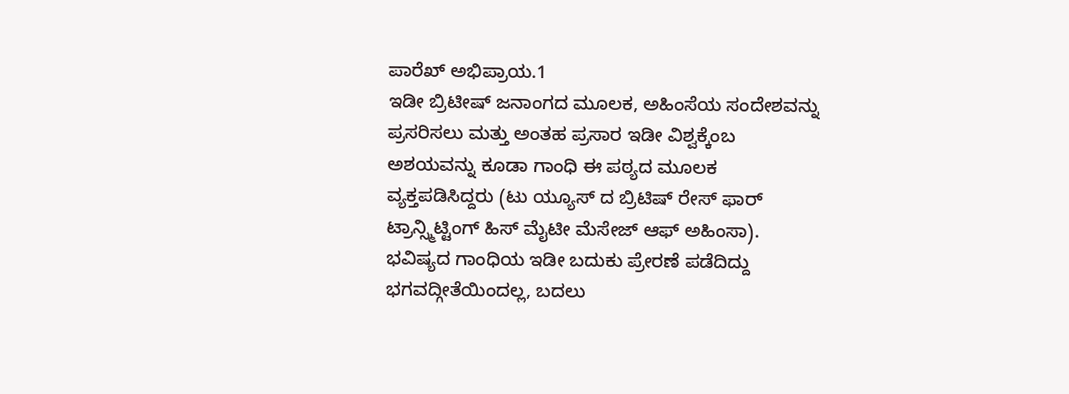ಪಾರೆಖ್ ಅಭಿಪ್ರಾಯ.1
ಇಡೀ ಬ್ರಿಟೀಷ್ ಜನಾಂಗದ ಮೂಲಕ, ಅಹಿಂಸೆಯ ಸಂದೇಶವನ್ನು ಪ್ರಸರಿಸಲು ಮತ್ತು ಅಂತಹ ಪ್ರಸಾರ ಇಡೀ ವಿಶ್ವಕ್ಕೆಂಬ ಅಶಯವನ್ನು ಕೂಡಾ ಗಾಂಧಿ ಈ ಪಠ್ಯದ ಮೂಲಕ ವ್ಯಕ್ತಪಡಿಸಿದ್ದರು (ಟು ಯ್ಯೂಸ್ ದ ಬ್ರಿಟಿಷ್ ರೇಸ್ ಫಾರ್ ಟ್ರಾನ್ಸ್ಮಿಟ್ಟಿಂಗ್ ಹಿಸ್ ಮೈಟೀ ಮೆಸೇಜ್ ಆಫ್ ಅಹಿಂಸಾ). ಭವಿಷ್ಯದ ಗಾಂಧಿಯ ಇಡೀ ಬದುಕು ಪ್ರೇರಣೆ ಪಡೆದಿದ್ದು ಭಗವದ್ಗೀತೆಯಿಂದಲ್ಲ, ಬದಲು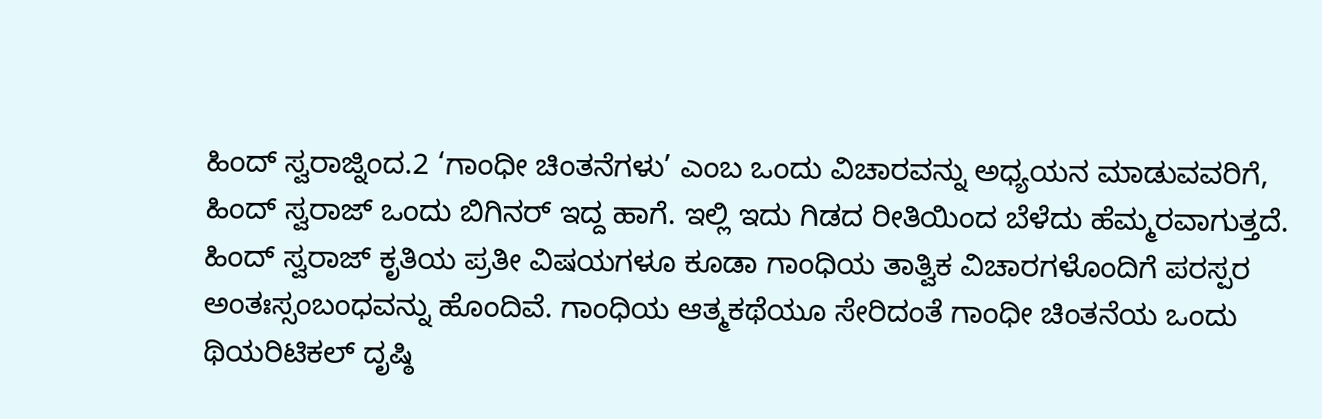ಹಿಂದ್ ಸ್ವರಾಜ್ನಿಂದ.2 ‘ಗಾಂಧೀ ಚಿಂತನೆಗಳು’ ಎಂಬ ಒಂದು ವಿಚಾರವನ್ನು ಅಧ್ಯಯನ ಮಾಡುವವರಿಗೆ, ಹಿಂದ್ ಸ್ವರಾಜ್ ಒಂದು ಬಿಗಿನರ್ ಇದ್ದ ಹಾಗೆ. ಇಲ್ಲಿ ಇದು ಗಿಡದ ರೀತಿಯಿಂದ ಬೆಳೆದು ಹೆಮ್ಮರವಾಗುತ್ತದೆ. ಹಿಂದ್ ಸ್ವರಾಜ್ ಕೃತಿಯ ಪ್ರತೀ ವಿಷಯಗಳೂ ಕೂಡಾ ಗಾಂಧಿಯ ತಾತ್ವಿಕ ವಿಚಾರಗಳೊಂದಿಗೆ ಪರಸ್ಪರ ಅಂತಃಸ್ಸಂಬಂಧವನ್ನು ಹೊಂದಿವೆ. ಗಾಂಧಿಯ ಆತ್ಮಕಥೆಯೂ ಸೇರಿದಂತೆ ಗಾಂಧೀ ಚಿಂತನೆಯ ಒಂದು ಥಿಯರಿಟಿಕಲ್ ದೃಷ್ಠಿ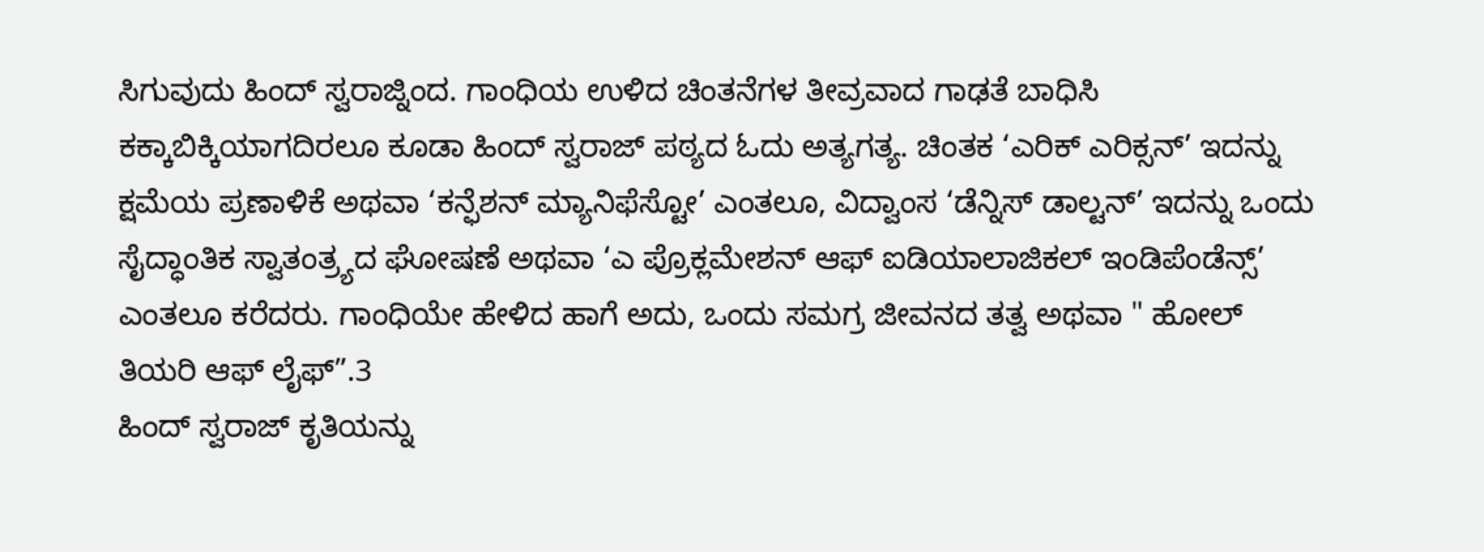ಸಿಗುವುದು ಹಿಂದ್ ಸ್ವರಾಜ್ನಿಂದ. ಗಾಂಧಿಯ ಉಳಿದ ಚಿಂತನೆಗಳ ತೀವ್ರವಾದ ಗಾಢತೆ ಬಾಧಿಸಿ ಕಕ್ಕಾಬಿಕ್ಕಿಯಾಗದಿರಲೂ ಕೂಡಾ ಹಿಂದ್ ಸ್ವರಾಜ್ ಪಠ್ಯದ ಓದು ಅತ್ಯಗತ್ಯ. ಚಿಂತಕ ‘ಎರಿಕ್ ಎರಿಕ್ಸನ್’ ಇದನ್ನು ಕ್ಷಮೆಯ ಪ್ರಣಾಳಿಕೆ ಅಥವಾ ‘ಕನ್ಫೆಶನ್ ಮ್ಯಾನಿಫೆಸ್ಟೋ’ ಎಂತಲೂ, ವಿದ್ವಾಂಸ ‘ಡೆನ್ನಿಸ್ ಡಾಲ್ಟನ್’ ಇದನ್ನು ಒಂದು ಸೈದ್ಧಾಂತಿಕ ಸ್ವಾತಂತ್ರ್ಯದ ಘೋಷಣೆ ಅಥವಾ ‘ಎ ಪ್ರೊಕ್ಲಮೇಶನ್ ಆಫ್ ಐಡಿಯಾಲಾಜಿಕಲ್ ಇಂಡಿಪೆಂಡೆನ್ಸ್’ ಎಂತಲೂ ಕರೆದರು. ಗಾಂಧಿಯೇ ಹೇಳಿದ ಹಾಗೆ ಅದು, ಒಂದು ಸಮಗ್ರ ಜೀವನದ ತತ್ವ ಅಥವಾ " ಹೋಲ್ ತಿಯರಿ ಆಫ್ ಲೈಫ್”.3
ಹಿಂದ್ ಸ್ವರಾಜ್ ಕೃತಿಯನ್ನು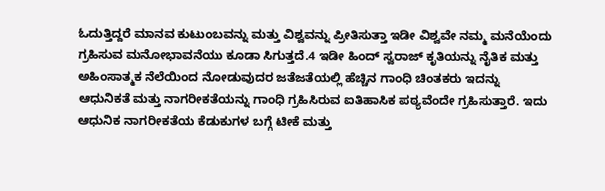ಓದುತ್ತಿದ್ದರೆ ಮಾನವ ಕುಟುಂಬವನ್ನು ಮತ್ತು ವಿಶ್ವವನ್ನು ಪ್ರೀತಿಸುತ್ತಾ ಇಡೀ ವಿಶ್ವವೇ ನಮ್ಮ ಮನೆಯೆಂದು ಗ್ರಹಿಸುವ ಮನೋಭಾವನೆಯು ಕೂಡಾ ಸಿಗುತ್ತದೆ.4 ಇಡೀ ಹಿಂದ್ ಸ್ವರಾಜ್ ಕೃತಿಯನ್ನು ನೈತಿಕ ಮತ್ತು ಅಹಿಂಸಾತ್ಮಕ ನೆಲೆಯಿಂದ ನೋಡುವುದರ ಜತೆಜತೆಯಲ್ಲಿ ಹೆಚ್ಚಿನ ಗಾಂಧಿ ಚಿಂತಕರು ಇದನ್ನು ಆಧುನಿಕತೆ ಮತ್ತು ನಾಗರೀಕತೆಯನ್ನು ಗಾಂಧಿ ಗ್ರಹಿಸಿರುವ ಐತಿಹಾಸಿಕ ಪಠ್ಯವೆಂದೇ ಗ್ರಹಿಸುತ್ತಾರೆ. ಇದು ಆಧುನಿಕ ನಾಗರೀಕತೆಯ ಕೆಡುಕುಗಳ ಬಗ್ಗೆ ಟೀಕೆ ಮತ್ತು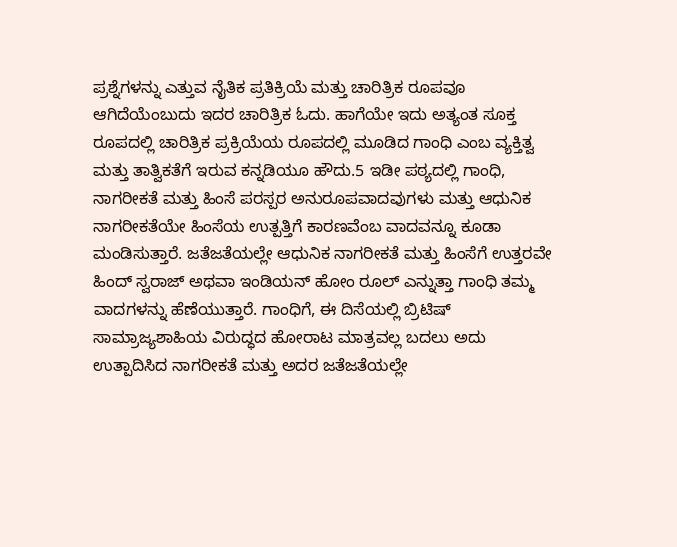ಪ್ರಶ್ನೆಗಳನ್ನು ಎತ್ತುವ ನೈತಿಕ ಪ್ರತಿಕ್ರಿಯೆ ಮತ್ತು ಚಾರಿತ್ರಿಕ ರೂಪವೂ ಆಗಿದೆಯೆಂಬುದು ಇದರ ಚಾರಿತ್ರಿಕ ಓದು. ಹಾಗೆಯೇ ಇದು ಅತ್ಯಂತ ಸೂಕ್ತ ರೂಪದಲ್ಲಿ ಚಾರಿತ್ರಿಕ ಪ್ರಕ್ರಿಯೆಯ ರೂಪದಲ್ಲಿ ಮೂಡಿದ ಗಾಂಧಿ ಎಂಬ ವ್ಯಕ್ತಿತ್ವ ಮತ್ತು ತಾತ್ವಿಕತೆಗೆ ಇರುವ ಕನ್ನಡಿಯೂ ಹೌದು.5 ಇಡೀ ಪಠ್ಯದಲ್ಲಿ ಗಾಂಧಿ, ನಾಗರೀಕತೆ ಮತ್ತು ಹಿಂಸೆ ಪರಸ್ಪರ ಅನುರೂಪವಾದವುಗಳು ಮತ್ತು ಆಧುನಿಕ ನಾಗರೀಕತೆಯೇ ಹಿಂಸೆಯ ಉತ್ಪತ್ತಿಗೆ ಕಾರಣವೆಂಬ ವಾದವನ್ನೂ ಕೂಡಾ ಮಂಡಿಸುತ್ತಾರೆ. ಜತೆಜತೆಯಲ್ಲೇ ಆಧುನಿಕ ನಾಗರೀಕತೆ ಮತ್ತು ಹಿಂಸೆಗೆ ಉತ್ತರವೇ ಹಿಂದ್ ಸ್ವರಾಜ್ ಅಥವಾ ಇಂಡಿಯನ್ ಹೋಂ ರೂಲ್ ಎನ್ನುತ್ತಾ ಗಾಂಧಿ ತಮ್ಮ ವಾದಗಳನ್ನು ಹೆಣೆಯುತ್ತಾರೆ. ಗಾಂಧಿಗೆ, ಈ ದಿಸೆಯಲ್ಲಿ ಬ್ರಿಟಿಷ್ ಸಾಮ್ರಾಜ್ಯಶಾಹಿಯ ವಿರುದ್ಧದ ಹೋರಾಟ ಮಾತ್ರವಲ್ಲ ಬದಲು ಅದು ಉತ್ಪಾದಿಸಿದ ನಾಗರೀಕತೆ ಮತ್ತು ಅದರ ಜತೆಜತೆಯಲ್ಲೇ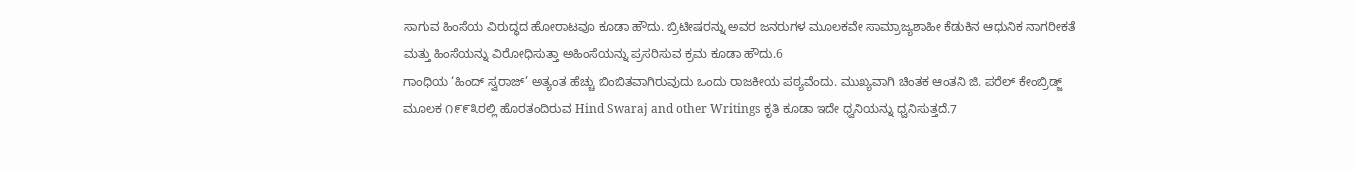ಸಾಗುವ ಹಿಂಸೆಯ ವಿರುದ್ಧದ ಹೋರಾಟವೂ ಕೂಡಾ ಹೌದು. ಬ್ರಿಟೀಷರನ್ನು ಅವರ ಜನರುಗಳ ಮೂಲಕವೇ ಸಾಮ್ರಾಜ್ಯಶಾಹೀ ಕೆಡುಕಿನ ಆಧುನಿಕ ನಾಗರೀಕತೆ ಮತ್ತು ಹಿಂಸೆಯನ್ನು ವಿರೋಧಿಸುತ್ತಾ ಅಹಿಂಸೆಯನ್ನು ಪ್ರಸರಿಸುವ ಕ್ರಮ ಕೂಡಾ ಹೌದು.6
ಗಾಂಧಿಯ ‘ಹಿಂದ್ ಸ್ವರಾಜ್’ ಅತ್ಯಂತ ಹೆಚ್ಚು ಬಿಂಬಿತವಾಗಿರುವುದು ಒಂದು ರಾಜಕೀಯ ಪಠ್ಯವೆಂದು. ಮುಖ್ಯವಾಗಿ ಚಿಂತಕ ಆಂತನಿ ಜಿ. ಪರೆಲ್ ಕೇಂಬ್ರಿಡ್ಜ್ ಮೂಲಕ ೧೯೯೩ರಲ್ಲಿ ಹೊರತಂದಿರುವ Hind Swaraj and other Writings ಕೃತಿ ಕೂಡಾ ಇದೇ ಧ್ವನಿಯನ್ನು ಧ್ವನಿಸುತ್ತದೆ.7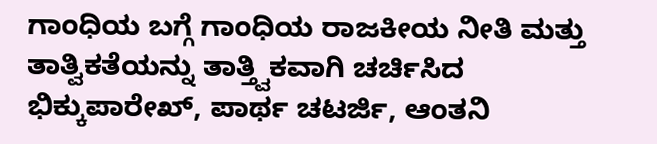ಗಾಂಧಿಯ ಬಗ್ಗೆ ಗಾಂಧಿಯ ರಾಜಕೀಯ ನೀತಿ ಮತ್ತು ತಾತ್ವಿಕತೆಯನ್ನು ತಾತ್ತ್ವಿಕವಾಗಿ ಚರ್ಚಿಸಿದ ಭಿಕ್ಕುಪಾರೇಖ್, ಪಾರ್ಥ ಚಟರ್ಜಿ, ಆಂತನಿ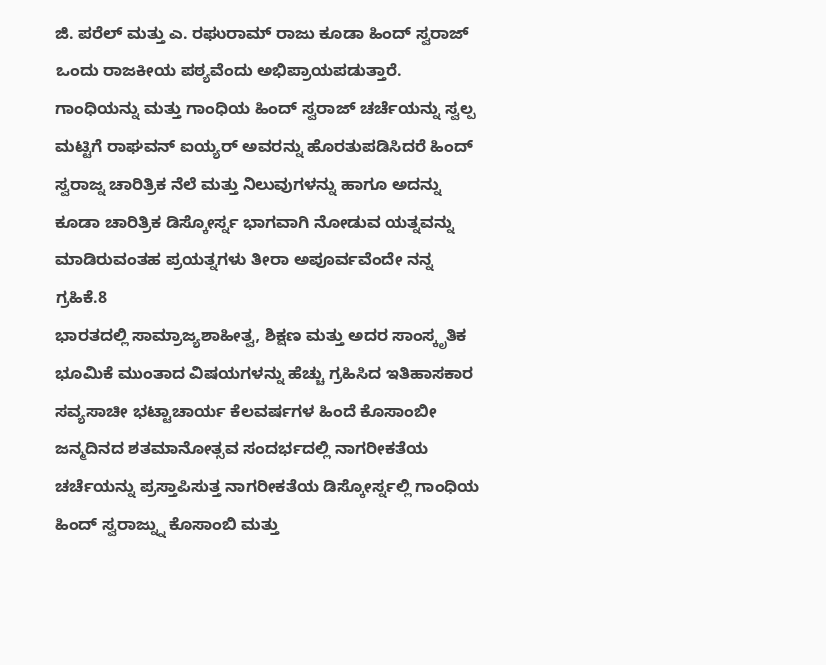ಜಿ. ಪರೆಲ್ ಮತ್ತು ಎ. ರಘುರಾಮ್ ರಾಜು ಕೂಡಾ ಹಿಂದ್ ಸ್ವರಾಜ್ ಒಂದು ರಾಜಕೀಯ ಪಠ್ಯವೆಂದು ಅಭಿಪ್ರಾಯಪಡುತ್ತಾರೆ. ಗಾಂಧಿಯನ್ನು ಮತ್ತು ಗಾಂಧಿಯ ಹಿಂದ್ ಸ್ವರಾಜ್ ಚರ್ಚೆಯನ್ನು ಸ್ವಲ್ಪ ಮಟ್ಟಿಗೆ ರಾಘವನ್ ಐಯ್ಯರ್ ಅವರನ್ನು ಹೊರತುಪಡಿಸಿದರೆ ಹಿಂದ್ ಸ್ವರಾಜ್ನ ಚಾರಿತ್ರಿಕ ನೆಲೆ ಮತ್ತು ನಿಲುವುಗಳನ್ನು ಹಾಗೂ ಅದನ್ನು ಕೂಡಾ ಚಾರಿತ್ರಿಕ ಡಿಸ್ಕೋರ್ಸ್ನ ಭಾಗವಾಗಿ ನೋಡುವ ಯತ್ನವನ್ನು ಮಾಡಿರುವಂತಹ ಪ್ರಯತ್ನಗಳು ತೀರಾ ಅಪೂರ್ವವೆಂದೇ ನನ್ನ ಗ್ರಹಿಕೆ.8
ಭಾರತದಲ್ಲಿ ಸಾಮ್ರಾಜ್ಯಶಾಹೀತ್ವ, ಶಿಕ್ಷಣ ಮತ್ತು ಅದರ ಸಾಂಸ್ಕೃತಿಕ ಭೂಮಿಕೆ ಮುಂತಾದ ವಿಷಯಗಳನ್ನು ಹೆಚ್ಚು ಗ್ರಹಿಸಿದ ಇತಿಹಾಸಕಾರ ಸವ್ಯಸಾಚೀ ಭಟ್ಟಾಚಾರ್ಯ ಕೆಲವರ್ಷಗಳ ಹಿಂದೆ ಕೊಸಾಂಬೀ ಜನ್ಮದಿನದ ಶತಮಾನೋತ್ಸವ ಸಂದರ್ಭದಲ್ಲಿ ನಾಗರೀಕತೆಯ ಚರ್ಚೆಯನ್ನು ಪ್ರಸ್ತಾಪಿಸುತ್ತ ನಾಗರೀಕತೆಯ ಡಿಸ್ಕೋರ್ಸ್ನಲ್ಲಿ ಗಾಂಧಿಯ ಹಿಂದ್ ಸ್ವರಾಜ್ನ್ನು ಕೊಸಾಂಬಿ ಮತ್ತು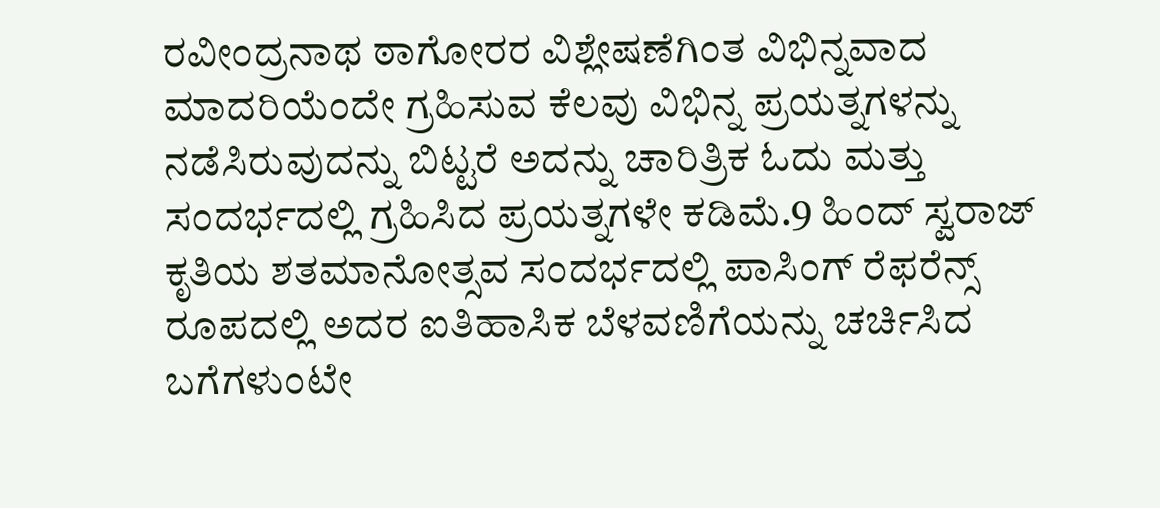ರವೀಂದ್ರನಾಥ ಠಾಗೋರರ ವಿಶ್ಲೇಷಣೆಗಿಂತ ವಿಭಿನ್ನವಾದ ಮಾದರಿಯೆಂದೇ ಗ್ರಹಿಸುವ ಕೆಲವು ವಿಭಿನ್ನ ಪ್ರಯತ್ನಗಳನ್ನು ನಡೆಸಿರುವುದನ್ನು ಬಿಟ್ಟರೆ ಅದನ್ನು ಚಾರಿತ್ರಿಕ ಓದು ಮತ್ತು ಸಂದರ್ಭದಲ್ಲಿ ಗ್ರಹಿಸಿದ ಪ್ರಯತ್ನಗಳೇ ಕಡಿಮೆ.9 ಹಿಂದ್ ಸ್ವರಾಜ್ ಕೃತಿಯ ಶತಮಾನೋತ್ಸವ ಸಂದರ್ಭದಲ್ಲಿ ಪಾಸಿಂಗ್ ರೆಫರೆನ್ಸ್ ರೂಪದಲ್ಲಿ ಅದರ ಐತಿಹಾಸಿಕ ಬೆಳವಣಿಗೆಯನ್ನು ಚರ್ಚಿಸಿದ ಬಗೆಗಳುಂಟೇ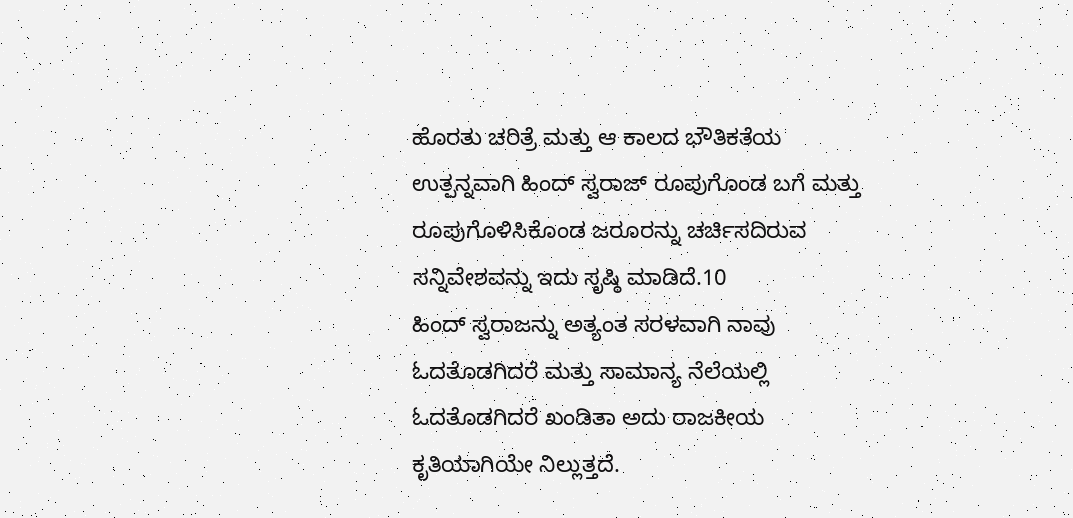ಹೊರತು ಚರಿತ್ರೆ ಮತ್ತು ಆ ಕಾಲದ ಭೌತಿಕತೆಯ ಉತ್ಪನ್ನವಾಗಿ ಹಿಂದ್ ಸ್ವರಾಜ್ ರೂಪುಗೊಂಡ ಬಗೆ ಮತ್ತು ರೂಪುಗೊಳಿಸಿಕೊಂಡ ಜರೂರನ್ನು ಚರ್ಚಿಸದಿರುವ ಸನ್ನಿವೇಶವನ್ನು ಇದು ಸೃಷ್ಠಿ ಮಾಡಿದೆ.10
ಹಿಂದ್ ಸ್ವರಾಜನ್ನು ಅತ್ಯಂತ ಸರಳವಾಗಿ ನಾವು ಓದತೊಡಗಿದರೆ ಮತ್ತು ಸಾಮಾನ್ಯ ನೆಲೆಯಲ್ಲಿ ಓದತೊಡಗಿದರೆ ಖಂಡಿತಾ ಅದು ರಾಜಕೀಯ ಕೃತಿಯಾಗಿಯೇ ನಿಲ್ಲುತ್ತದೆ.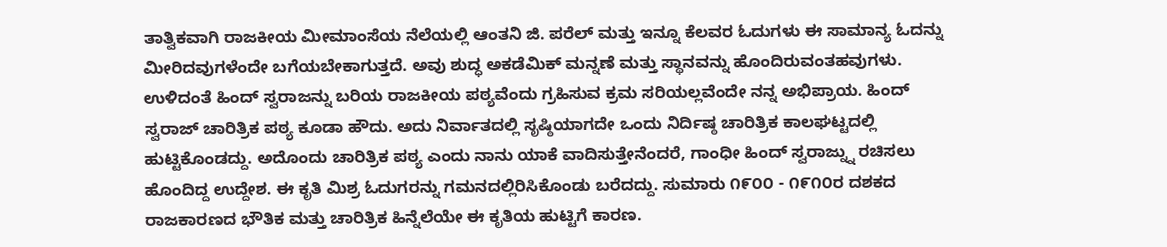ತಾತ್ವಿಕವಾಗಿ ರಾಜಕೀಯ ಮೀಮಾಂಸೆಯ ನೆಲೆಯಲ್ಲಿ ಆಂತನಿ ಜಿ. ಪರೆಲ್ ಮತ್ತು ಇನ್ನೂ ಕೆಲವರ ಓದುಗಳು ಈ ಸಾಮಾನ್ಯ ಓದನ್ನು ಮೀರಿದವುಗಳೆಂದೇ ಬಗೆಯಬೇಕಾಗುತ್ತದೆ. ಅವು ಶುದ್ಧ ಅಕಡೆಮಿಕ್ ಮನ್ನಣೆ ಮತ್ತು ಸ್ಥಾನವನ್ನು ಹೊಂದಿರುವಂತಹವುಗಳು. ಉಳಿದಂತೆ ಹಿಂದ್ ಸ್ವರಾಜನ್ನು ಬರಿಯ ರಾಜಕೀಯ ಪಠ್ಯವೆಂದು ಗ್ರಹಿಸುವ ಕ್ರಮ ಸರಿಯಲ್ಲವೆಂದೇ ನನ್ನ ಅಭಿಪ್ರಾಯ. ಹಿಂದ್ ಸ್ವರಾಜ್ ಚಾರಿತ್ರಿಕ ಪಠ್ಯ ಕೂಡಾ ಹೌದು. ಅದು ನಿರ್ವಾತದಲ್ಲಿ ಸೃಷ್ಠಿಯಾಗದೇ ಒಂದು ನಿರ್ದಿಷ್ಠ ಚಾರಿತ್ರಿಕ ಕಾಲಘಟ್ಟದಲ್ಲಿ ಹುಟ್ಟಿಕೊಂಡದ್ದು. ಅದೊಂದು ಚಾರಿತ್ರಿಕ ಪಠ್ಯ ಎಂದು ನಾನು ಯಾಕೆ ವಾದಿಸುತ್ತೇನೆಂದರೆ, ಗಾಂಧೀ ಹಿಂದ್ ಸ್ವರಾಜ್ನ್ನು ರಚಿಸಲು ಹೊಂದಿದ್ದ ಉದ್ದೇಶ. ಈ ಕೃತಿ ಮಿಶ್ರ ಓದುಗರನ್ನು ಗಮನದಲ್ಲಿರಿಸಿಕೊಂಡು ಬರೆದದ್ದು. ಸುಮಾರು ೧೯೦೦ - ೧೯೧೦ರ ದಶಕದ ರಾಜಕಾರಣದ ಭೌತಿಕ ಮತ್ತು ಚಾರಿತ್ರಿಕ ಹಿನ್ನೆಲೆಯೇ ಈ ಕೃತಿಯ ಹುಟ್ಟಿಗೆ ಕಾರಣ.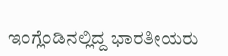ಇಂಗ್ಲೆಂಡಿನಲ್ಲಿದ್ದ ಭಾರತೀಯರು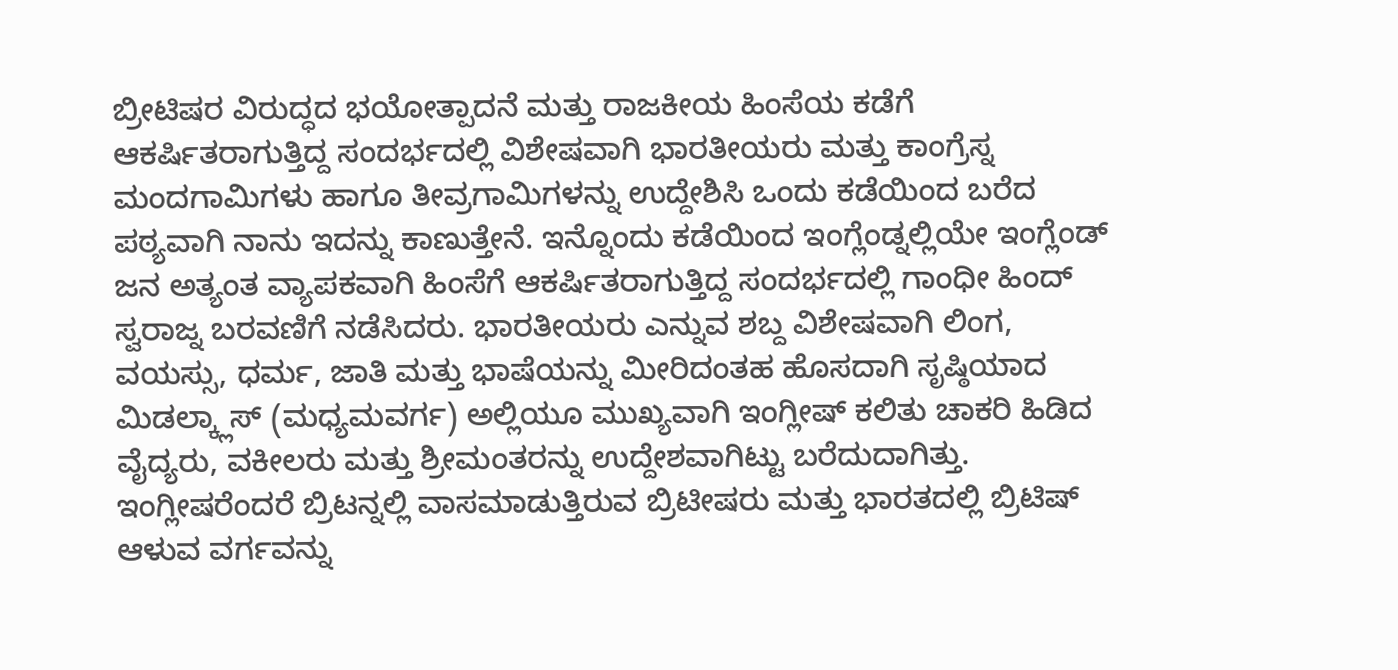ಬ್ರೀಟಿಷರ ವಿರುದ್ಧದ ಭಯೋತ್ಪಾದನೆ ಮತ್ತು ರಾಜಕೀಯ ಹಿಂಸೆಯ ಕಡೆಗೆ ಆಕರ್ಷಿತರಾಗುತ್ತಿದ್ದ ಸಂದರ್ಭದಲ್ಲಿ ವಿಶೇಷವಾಗಿ ಭಾರತೀಯರು ಮತ್ತು ಕಾಂಗ್ರೆಸ್ನ ಮಂದಗಾಮಿಗಳು ಹಾಗೂ ತೀವ್ರಗಾಮಿಗಳನ್ನು ಉದ್ದೇಶಿಸಿ ಒಂದು ಕಡೆಯಿಂದ ಬರೆದ ಪಠ್ಯವಾಗಿ ನಾನು ಇದನ್ನು ಕಾಣುತ್ತೇನೆ. ಇನ್ನೊಂದು ಕಡೆಯಿಂದ ಇಂಗ್ಲೆಂಡ್ನಲ್ಲಿಯೇ ಇಂಗ್ಲೆಂಡ್ ಜನ ಅತ್ಯಂತ ವ್ಯಾಪಕವಾಗಿ ಹಿಂಸೆಗೆ ಆಕರ್ಷಿತರಾಗುತ್ತಿದ್ದ ಸಂದರ್ಭದಲ್ಲಿ ಗಾಂಧೀ ಹಿಂದ್ ಸ್ವರಾಜ್ನ ಬರವಣಿಗೆ ನಡೆಸಿದರು. ಭಾರತೀಯರು ಎನ್ನುವ ಶಬ್ದ ವಿಶೇಷವಾಗಿ ಲಿಂಗ, ವಯಸ್ಸು, ಧರ್ಮ, ಜಾತಿ ಮತ್ತು ಭಾಷೆಯನ್ನು ಮೀರಿದಂತಹ ಹೊಸದಾಗಿ ಸೃಷ್ಠಿಯಾದ ಮಿಡಲ್ಕ್ಲಾಸ್ (ಮಧ್ಯಮವರ್ಗ) ಅಲ್ಲಿಯೂ ಮುಖ್ಯವಾಗಿ ಇಂಗ್ಲೀಷ್ ಕಲಿತು ಚಾಕರಿ ಹಿಡಿದ ವೈದ್ಯರು, ವಕೀಲರು ಮತ್ತು ಶ್ರೀಮಂತರನ್ನು ಉದ್ದೇಶವಾಗಿಟ್ಟು ಬರೆದುದಾಗಿತ್ತು. ಇಂಗ್ಲೀಷರೆಂದರೆ ಬ್ರಿಟನ್ನಲ್ಲಿ ವಾಸಮಾಡುತ್ತಿರುವ ಬ್ರಿಟೀಷರು ಮತ್ತು ಭಾರತದಲ್ಲಿ ಬ್ರಿಟಿಷ್ ಆಳುವ ವರ್ಗವನ್ನು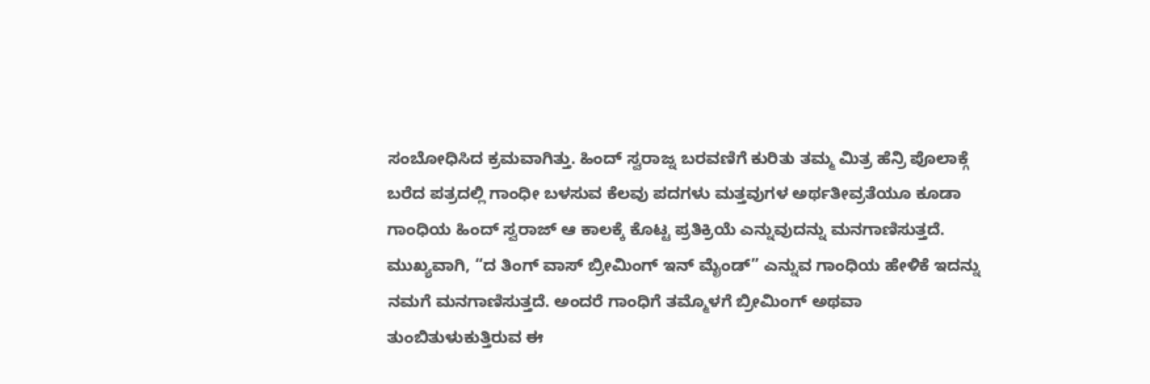ಸಂಬೋಧಿಸಿದ ಕ್ರಮವಾಗಿತ್ತು. ಹಿಂದ್ ಸ್ವರಾಜ್ನ ಬರವಣಿಗೆ ಕುರಿತು ತಮ್ಮ ಮಿತ್ರ ಹೆನ್ರಿ ಪೊಲಾಕ್ಗೆ ಬರೆದ ಪತ್ರದಲ್ಲಿ ಗಾಂಧೀ ಬಳಸುವ ಕೆಲವು ಪದಗಳು ಮತ್ತವುಗಳ ಅರ್ಥತೀವ್ರತೆಯೂ ಕೂಡಾ ಗಾಂಧಿಯ ಹಿಂದ್ ಸ್ವರಾಜ್ ಆ ಕಾಲಕ್ಕೆ ಕೊಟ್ಟ ಪ್ರತಿಕ್ರಿಯೆ ಎನ್ನುವುದನ್ನು ಮನಗಾಣಿಸುತ್ತದೆ. ಮುಖ್ಯವಾಗಿ, “ದ ತಿಂಗ್ ವಾಸ್ ಬ್ರೀಮಿಂಗ್ ಇನ್ ಮೈಂಡ್” ಎನ್ನುವ ಗಾಂಧಿಯ ಹೇಳಿಕೆ ಇದನ್ನು ನಮಗೆ ಮನಗಾಣಿಸುತ್ತದೆ. ಅಂದರೆ ಗಾಂಧಿಗೆ ತಮ್ಮೊಳಗೆ ಬ್ರೀಮಿಂಗ್ ಅಥವಾ ತುಂಬಿತುಳುಕುತ್ತಿರುವ ಈ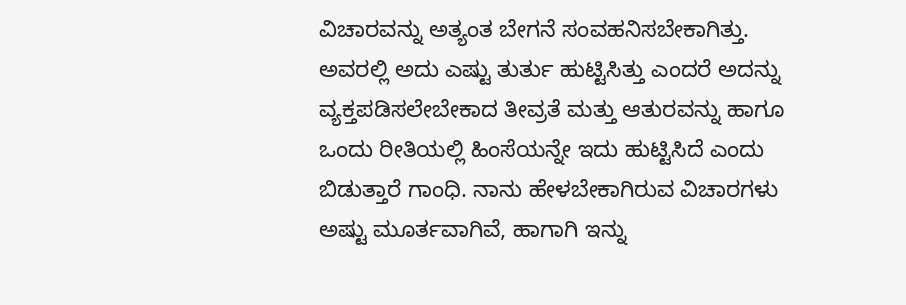ವಿಚಾರವನ್ನು ಅತ್ಯಂತ ಬೇಗನೆ ಸಂವಹನಿಸಬೇಕಾಗಿತ್ತು. ಅವರಲ್ಲಿ ಅದು ಎಷ್ಟು ತುರ್ತು ಹುಟ್ಟಿಸಿತ್ತು ಎಂದರೆ ಅದನ್ನು ವ್ಯಕ್ತಪಡಿಸಲೇಬೇಕಾದ ತೀವ್ರತೆ ಮತ್ತು ಆತುರವನ್ನು ಹಾಗೂ ಒಂದು ರೀತಿಯಲ್ಲಿ ಹಿಂಸೆಯನ್ನೇ ಇದು ಹುಟ್ಟಿಸಿದೆ ಎಂದು ಬಿಡುತ್ತಾರೆ ಗಾಂಧಿ. ನಾನು ಹೇಳಬೇಕಾಗಿರುವ ವಿಚಾರಗಳು ಅಷ್ಟು ಮೂರ್ತವಾಗಿವೆ, ಹಾಗಾಗಿ ಇನ್ನು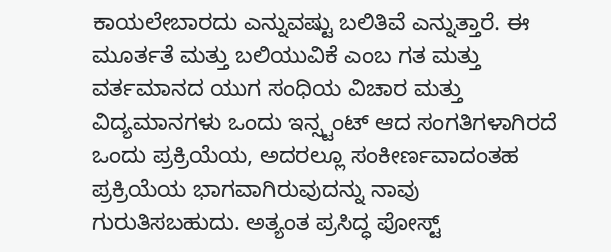ಕಾಯಲೇಬಾರದು ಎನ್ನುವಷ್ಟು ಬಲಿತಿವೆ ಎನ್ನುತ್ತಾರೆ. ಈ ಮೂರ್ತತೆ ಮತ್ತು ಬಲಿಯುವಿಕೆ ಎಂಬ ಗತ ಮತ್ತು ವರ್ತಮಾನದ ಯುಗ ಸಂಧಿಯ ವಿಚಾರ ಮತ್ತು ವಿದ್ಯಮಾನಗಳು ಒಂದು ಇನ್ಸ್ಟಂಟ್ ಆದ ಸಂಗತಿಗಳಾಗಿರದೆ ಒಂದು ಪ್ರಕ್ರಿಯೆಯ, ಅದರಲ್ಲೂ ಸಂಕೀರ್ಣವಾದಂತಹ ಪ್ರಕ್ರಿಯೆಯ ಭಾಗವಾಗಿರುವುದನ್ನು ನಾವು ಗುರುತಿಸಬಹುದು. ಅತ್ಯಂತ ಪ್ರಸಿದ್ಧ ಪೋಸ್ಟ್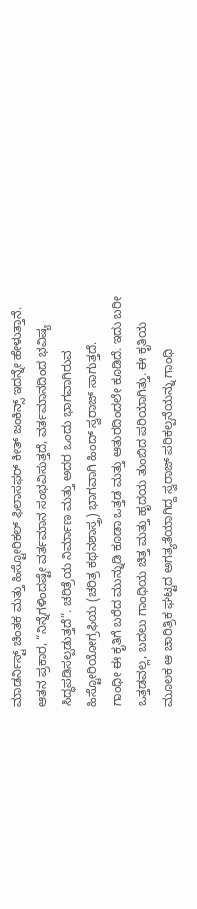ಮಾಡರ್ನಿಸ್ಟ್ ಚಿಂತಕ ಮತ್ತು ಹಿಸ್ಟೋರಿಕಲ್ ಫಿಲಾಸಫರ್ ಕೀತ್ ಜಂಕಿನ್ಸ್ ಇದನ್ನೇ ಹೇಳುತ್ತಾನೆ. ಆತನ ಪ್ರಕಾರ, “ನಿನ್ನೆಗಳಿಂದಷ್ಟೇ ವರ್ತಮಾನ ಸಂಭವಿಸುತ್ತದೆ, ವರ್ತಮಾನದಿಂದ ಭವಿಷ್ಯ ಸಿದ್ಧಪಡಿಸಲ್ಪಡುತ್ತದೆ”. ಚರಿತ್ರೆಯ ನಿರ್ಮಾಣ ಮತ್ತು ಅದರ ಒಂದು ಭಾಗವಾಗಿರುವ ಹಿಸ್ಟೋರಿಯೋಗ್ರಫಿಯ (ಚರಿತ್ರ ಕಥನಶಾಸ್ತ್ರ) ಭಾಗವಾಗಿ ಹಿಂದ್ ಸ್ವರಾಜ್ ಸಾಗುತ್ತದೆ.
ಗಾಂಧೀ ಈ ಕೃತಿಗೆ ಬರೆದ ಮುನ್ನುಡಿ ಕೂಡಾ ಒತ್ತಡ ಮತ್ತು ಆತುರದಿಂದಲೇ ಕೂಡಿದೆ. ಇದು ಬರೀ ಒತ್ತಡವಲ್ಲ, ಬದಲು ಗಾಂಧಿಯ ಚಿತ್ತ ಮತ್ತು ಹೃದಯ ತುಂಬಿದ ಪರಿಯಾಗಿತ್ತು. ಈ ಕೃತಿಯ ಮೂಲಕ ಆ ಚಾರಿತ್ರಿಕ ಘಟ್ಟದ ಅಗತ್ಯತೆಯಾಗಿದ್ದ ಸ್ವರಾಜ್ ಪರಿಕಲ್ಪನೆಯನ್ನು ಗಾಂಧಿ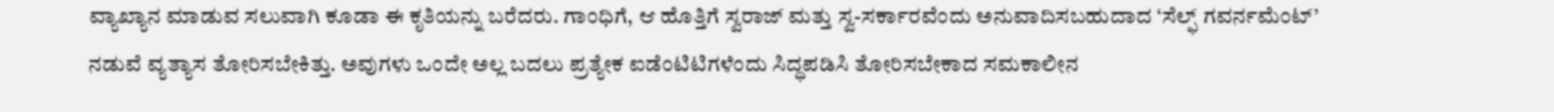ವ್ಯಾಖ್ಯಾನ ಮಾಡುವ ಸಲುವಾಗಿ ಕೂಡಾ ಈ ಕೃತಿಯನ್ನು ಬರೆದರು. ಗಾಂಧಿಗೆ, ಆ ಹೊತ್ತಿಗೆ ಸ್ವರಾಜ್ ಮತ್ತು ಸ್ವ-ಸರ್ಕಾರವೆಂದು ಅನುವಾದಿಸಬಹುದಾದ ‘ಸೆಲ್ಫ್ ಗವರ್ನಮೆಂಟ್’ ನಡುವೆ ವ್ಯತ್ಯಾಸ ತೋರಿಸಬೇಕಿತ್ತು. ಅವುಗಳು ಒಂದೇ ಅಲ್ಲ ಬದಲು ಪ್ರತ್ಯೇಕ ಐಡೆಂಟಿಟಿಗಳೆಂದು ಸಿದ್ಧಪಡಿಸಿ ತೋರಿಸಬೇಕಾದ ಸಮಕಾಲೀನ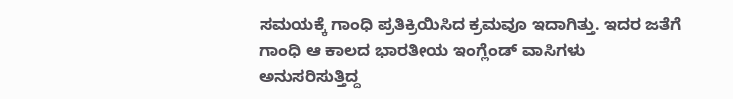ಸಮಯಕ್ಕೆ ಗಾಂಧಿ ಪ್ರತಿಕ್ರಿಯಿಸಿದ ಕ್ರಮವೂ ಇದಾಗಿತ್ತು. ಇದರ ಜತೆಗೆ ಗಾಂಧಿ ಆ ಕಾಲದ ಭಾರತೀಯ ಇಂಗ್ಲೆಂಡ್ ವಾಸಿಗಳು ಅನುಸರಿಸುತ್ತಿದ್ದ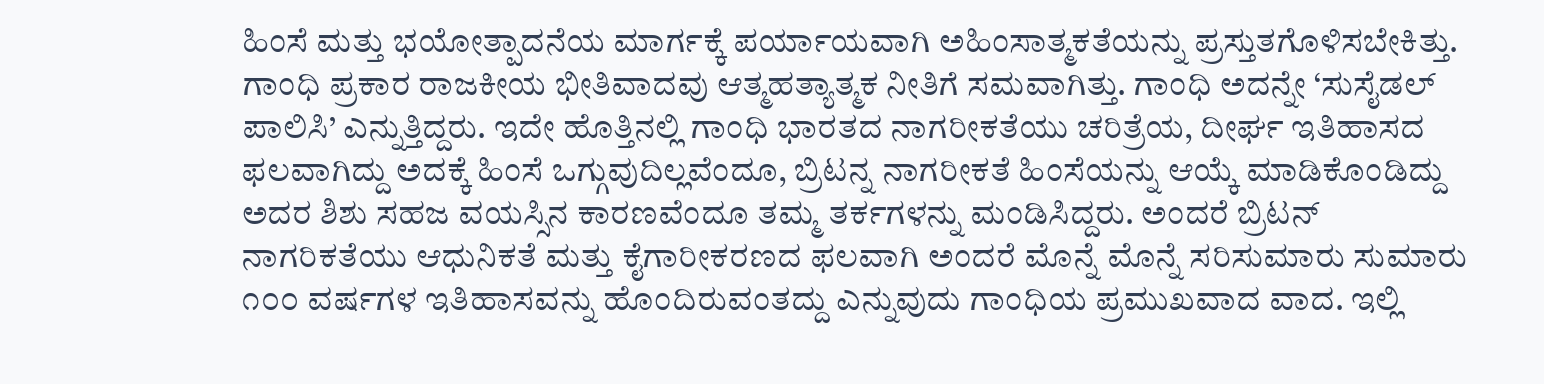ಹಿಂಸೆ ಮತ್ತು ಭಯೋತ್ಪಾದನೆಯ ಮಾರ್ಗಕ್ಕೆ ಪರ್ಯಾಯವಾಗಿ ಅಹಿಂಸಾತ್ಮಕತೆಯನ್ನು ಪ್ರಸ್ತುತಗೊಳಿಸಬೇಕಿತ್ತು. ಗಾಂಧಿ ಪ್ರಕಾರ ರಾಜಕೀಯ ಭೀತಿವಾದವು ಆತ್ಮಹತ್ಯಾತ್ಮಕ ನೀತಿಗೆ ಸಮವಾಗಿತ್ತು. ಗಾಂಧಿ ಅದನ್ನೇ ‘ಸುಸೈಡಲ್ ಪಾಲಿಸಿ’ ಎನ್ನುತ್ತಿದ್ದರು. ಇದೇ ಹೊತ್ತಿನಲ್ಲಿ ಗಾಂಧಿ ಭಾರತದ ನಾಗರೀಕತೆಯು ಚರಿತ್ರೆಯ, ದೀರ್ಘ ಇತಿಹಾಸದ ಫಲವಾಗಿದ್ದು ಅದಕ್ಕೆ ಹಿಂಸೆ ಒಗ್ಗುವುದಿಲ್ಲವೆಂದೂ, ಬ್ರಿಟನ್ನ ನಾಗರೀಕತೆ ಹಿಂಸೆಯನ್ನು ಆಯ್ಕೆ ಮಾಡಿಕೊಂಡಿದ್ದು ಅದರ ಶಿಶು ಸಹಜ ವಯಸ್ಸಿನ ಕಾರಣವೆಂದೂ ತಮ್ಮ ತರ್ಕಗಳನ್ನು ಮಂಡಿಸಿದ್ದರು. ಅಂದರೆ ಬ್ರಿಟನ್ ನಾಗರಿಕತೆಯು ಆಧುನಿಕತೆ ಮತ್ತು ಕೈಗಾರೀಕರಣದ ಫಲವಾಗಿ ಅಂದರೆ ಮೊನ್ನೆ ಮೊನ್ನೆ ಸರಿಸುಮಾರು ಸುಮಾರು ೧೦೦ ವರ್ಷಗಳ ಇತಿಹಾಸವನ್ನು ಹೊಂದಿರುವಂತದ್ದು ಎನ್ನುವುದು ಗಾಂಧಿಯ ಪ್ರಮುಖವಾದ ವಾದ. ಇಲ್ಲಿ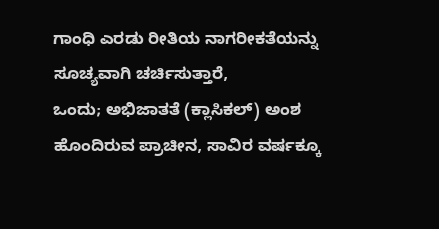ಗಾಂಧಿ ಎರಡು ರೀತಿಯ ನಾಗರೀಕತೆಯನ್ನು ಸೂಚ್ಯವಾಗಿ ಚರ್ಚಿಸುತ್ತಾರೆ,
ಒಂದು; ಅಭಿಜಾತತೆ (ಕ್ಲಾಸಿಕಲ್) ಅಂಶ ಹೊಂದಿರುವ ಪ್ರಾಚೀನ, ಸಾವಿರ ವರ್ಷಕ್ಕೂ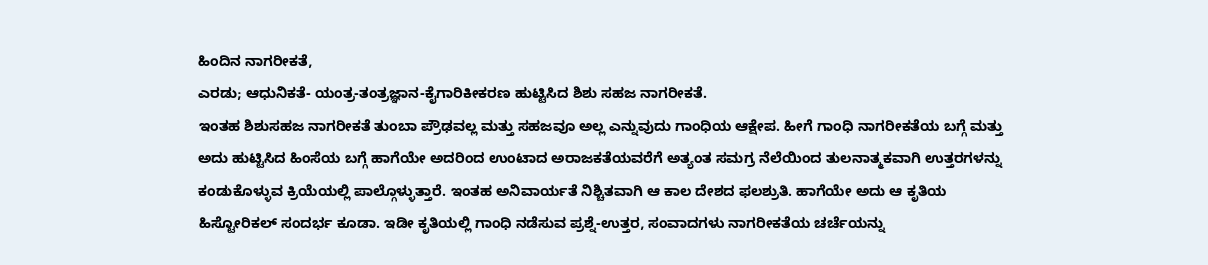ಹಿಂದಿನ ನಾಗರೀಕತೆ,
ಎರಡು; ಆಧುನಿಕತೆ- ಯಂತ್ರ-ತಂತ್ರಜ್ಞಾನ-ಕೈಗಾರಿಕೀಕರಣ ಹುಟ್ಟಿಸಿದ ಶಿಶು ಸಹಜ ನಾಗರೀಕತೆ.
ಇಂತಹ ಶಿಶುಸಹಜ ನಾಗರೀಕತೆ ತುಂಬಾ ಪ್ರೌಢವಲ್ಲ ಮತ್ತು ಸಹಜವೂ ಅಲ್ಲ ಎನ್ನುವುದು ಗಾಂಧಿಯ ಆಕ್ಷೇಪ. ಹೀಗೆ ಗಾಂಧಿ ನಾಗರೀಕತೆಯ ಬಗ್ಗೆ ಮತ್ತು ಅದು ಹುಟ್ಟಿಸಿದ ಹಿಂಸೆಯ ಬಗ್ಗೆ ಹಾಗೆಯೇ ಅದರಿಂದ ಉಂಟಾದ ಅರಾಜಕತೆಯವರೆಗೆ ಅತ್ಯಂತ ಸಮಗ್ರ ನೆಲೆಯಿಂದ ತುಲನಾತ್ಮಕವಾಗಿ ಉತ್ತರಗಳನ್ನು ಕಂಡುಕೊಳ್ಳುವ ಕ್ರಿಯೆಯಲ್ಲಿ ಪಾಲ್ಗೊಳ್ಳುತ್ತಾರೆ. ಇಂತಹ ಅನಿವಾರ್ಯತೆ ನಿಶ್ಚಿತವಾಗಿ ಆ ಕಾಲ ದೇಶದ ಫಲಶ್ರುತಿ. ಹಾಗೆಯೇ ಅದು ಆ ಕೃತಿಯ ಹಿಸ್ಟೋರಿಕಲ್ ಸಂದರ್ಭ ಕೂಡಾ. ಇಡೀ ಕೃತಿಯಲ್ಲಿ ಗಾಂಧಿ ನಡೆಸುವ ಪ್ರಶ್ನೆ-ಉತ್ತರ, ಸಂವಾದಗಳು ನಾಗರೀಕತೆಯ ಚರ್ಚೆಯನ್ನು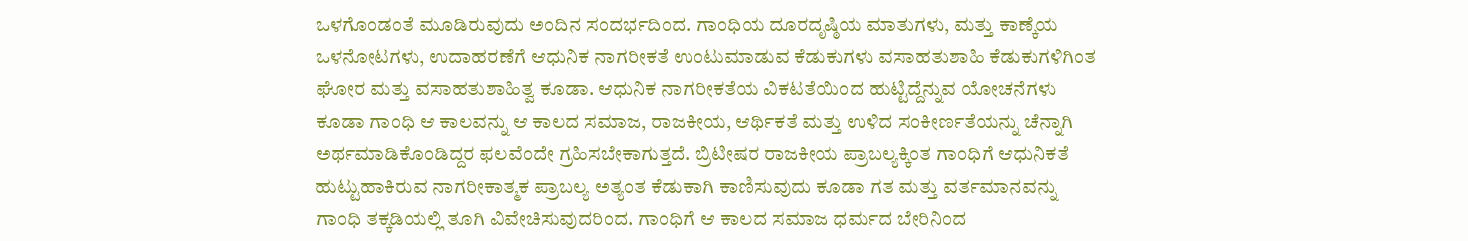ಒಳಗೊಂಡಂತೆ ಮೂಡಿರುವುದು ಅಂದಿನ ಸಂದರ್ಭದಿಂದ. ಗಾಂಧಿಯ ದೂರದೃಷ್ಠಿಯ ಮಾತುಗಳು, ಮತ್ತು ಕಾಣ್ಕೆಯ ಒಳನೋಟಗಳು, ಉದಾಹರಣೆಗೆ ಆಧುನಿಕ ನಾಗರೀಕತೆ ಉಂಟುಮಾಡುವ ಕೆಡುಕುಗಳು ವಸಾಹತುಶಾಹಿ ಕೆಡುಕುಗಳಿಗಿಂತ ಘೋರ ಮತ್ತು ವಸಾಹತುಶಾಹಿತ್ವ ಕೂಡಾ. ಆಧುನಿಕ ನಾಗರೀಕತೆಯ ವಿಕಟತೆಯಿಂದ ಹುಟ್ಟಿದ್ದೆನ್ನುವ ಯೋಚನೆಗಳು ಕೂಡಾ ಗಾಂಧಿ ಆ ಕಾಲವನ್ನು ಆ ಕಾಲದ ಸಮಾಜ, ರಾಜಕೀಯ, ಆರ್ಥಿಕತೆ ಮತ್ತು ಉಳಿದ ಸಂಕೀರ್ಣತೆಯನ್ನು ಚೆನ್ನಾಗಿ ಅರ್ಥಮಾಡಿಕೊಂಡಿದ್ದರ ಫಲವೆಂದೇ ಗ್ರಹಿಸಬೇಕಾಗುತ್ತದೆ. ಬ್ರಿಟೀಷರ ರಾಜಕೀಯ ಪ್ರಾಬಲ್ಯಕ್ಕಿಂತ ಗಾಂಧಿಗೆ ಆಧುನಿಕತೆ ಹುಟ್ಟುಹಾಕಿರುವ ನಾಗರೀಕಾತ್ಮಕ ಪ್ರಾಬಲ್ಯ ಅತ್ಯಂತ ಕೆಡುಕಾಗಿ ಕಾಣಿಸುವುದು ಕೂಡಾ ಗತ ಮತ್ತು ವರ್ತಮಾನವನ್ನು ಗಾಂಧಿ ತಕ್ಕಡಿಯಲ್ಲಿ ತೂಗಿ ವಿವೇಚಿಸುವುದರಿಂದ. ಗಾಂಧಿಗೆ ಆ ಕಾಲದ ಸಮಾಜ ಧರ್ಮದ ಬೇರಿನಿಂದ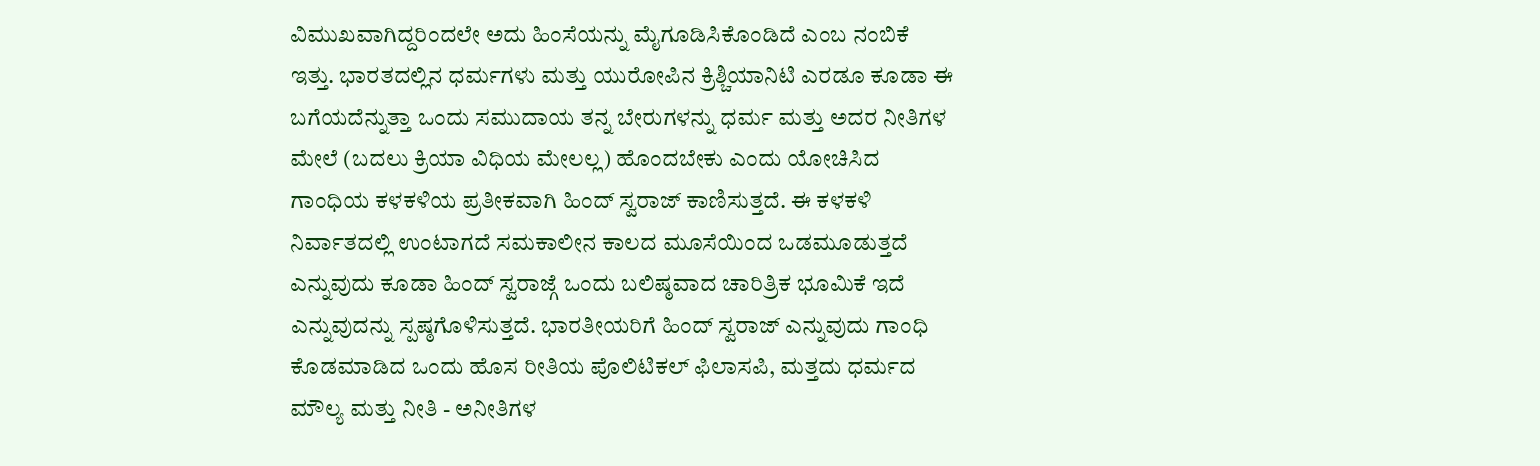ವಿಮುಖವಾಗಿದ್ದರಿಂದಲೇ ಅದು ಹಿಂಸೆಯನ್ನು ಮೈಗೂಡಿಸಿಕೊಂಡಿದೆ ಎಂಬ ನಂಬಿಕೆ ಇತ್ತು. ಭಾರತದಲ್ಲಿನ ಧರ್ಮಗಳು ಮತ್ತು ಯುರೋಪಿನ ಕ್ರಿಶ್ಚಿಯಾನಿಟಿ ಎರಡೂ ಕೂಡಾ ಈ ಬಗೆಯದೆನ್ನುತ್ತಾ ಒಂದು ಸಮುದಾಯ ತನ್ನ ಬೇರುಗಳನ್ನು ಧರ್ಮ ಮತ್ತು ಅದರ ನೀತಿಗಳ ಮೇಲೆ (ಬದಲು ಕ್ರಿಯಾ ವಿಧಿಯ ಮೇಲಲ್ಲ) ಹೊಂದಬೇಕು ಎಂದು ಯೋಚಿಸಿದ ಗಾಂಧಿಯ ಕಳಕಳಿಯ ಪ್ರತೀಕವಾಗಿ ಹಿಂದ್ ಸ್ವರಾಜ್ ಕಾಣಿಸುತ್ತದೆ. ಈ ಕಳಕಳಿ ನಿರ್ವಾತದಲ್ಲಿ ಉಂಟಾಗದೆ ಸಮಕಾಲೀನ ಕಾಲದ ಮೂಸೆಯಿಂದ ಒಡಮೂಡುತ್ತದೆ ಎನ್ನುವುದು ಕೂಡಾ ಹಿಂದ್ ಸ್ವರಾಜ್ಗೆ ಒಂದು ಬಲಿಷ್ಠವಾದ ಚಾರಿತ್ರಿಕ ಭೂಮಿಕೆ ಇದೆ ಎನ್ನುವುದನ್ನು ಸ್ಪಷ್ಠಗೊಳಿಸುತ್ತದೆ. ಭಾರತೀಯರಿಗೆ ಹಿಂದ್ ಸ್ವರಾಜ್ ಎನ್ನುವುದು ಗಾಂಧಿ ಕೊಡಮಾಡಿದ ಒಂದು ಹೊಸ ರೀತಿಯ ಪೊಲಿಟಿಕಲ್ ಫಿಲಾಸಪಿ, ಮತ್ತದು ಧರ್ಮದ ಮೌಲ್ಯ ಮತ್ತು ನೀತಿ - ಅನೀತಿಗಳ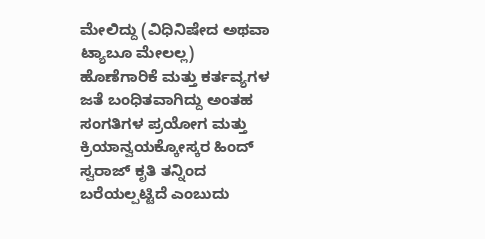ಮೇಲಿದ್ದು (ವಿಧಿನಿಷೇದ ಅಥವಾ ಟ್ಯಾಬೂ ಮೇಲಲ್ಲ) ಹೊಣೆಗಾರಿಕೆ ಮತ್ತು ಕರ್ತವ್ಯಗಳ ಜತೆ ಬಂಧಿತವಾಗಿದ್ದು ಅಂತಹ ಸಂಗತಿಗಳ ಪ್ರಯೋಗ ಮತ್ತು ಕ್ರಿಯಾನ್ವಯಕ್ಕೋಸ್ಕರ ಹಿಂದ್ ಸ್ವರಾಜ್ ಕೃತಿ ತನ್ನಿಂದ ಬರೆಯಲ್ಪಟ್ಟಿದೆ ಎಂಬುದು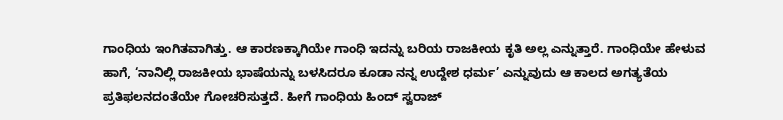ಗಾಂಧಿಯ ಇಂಗಿತವಾಗಿತ್ತು. ಆ ಕಾರಣಕ್ಕಾಗಿಯೇ ಗಾಂಧಿ ಇದನ್ನು ಬರಿಯ ರಾಜಕೀಯ ಕೃತಿ ಅಲ್ಲ ಎನ್ನುತ್ತಾರೆ. ಗಾಂಧಿಯೇ ಹೇಳುವ ಹಾಗೆ, ‘ನಾನಿಲ್ಲಿ ರಾಜಕೀಯ ಭಾಷೆಯನ್ನು ಬಳಸಿದರೂ ಕೂಡಾ ನನ್ನ ಉದ್ದೇಶ ಧರ್ಮ’ ಎನ್ನುವುದು ಆ ಕಾಲದ ಅಗತ್ಯತೆಯ ಪ್ರತಿಫಲನದಂತೆಯೇ ಗೋಚರಿಸುತ್ತದೆ. ಹೀಗೆ ಗಾಂಧಿಯ ಹಿಂದ್ ಸ್ವರಾಜ್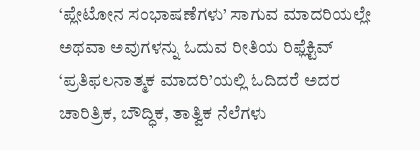‘ಪ್ಲೇಟೋನ ಸಂಭಾಷಣೆಗಳು’ ಸಾಗುವ ಮಾದರಿಯಲ್ಲೇ ಅಥವಾ ಅವುಗಳನ್ನು ಓದುವ ರೀತಿಯ ರಿಫ್ಲೆಕ್ಟಿವ್ ‘ಪ್ರತಿಫಲನಾತ್ಮಕ ಮಾದರಿ’ಯಲ್ಲಿ ಓದಿದರೆ ಅದರ ಚಾರಿತ್ರಿಕ, ಬೌದ್ಧಿಕ, ತಾತ್ವಿಕ ನೆಲೆಗಳು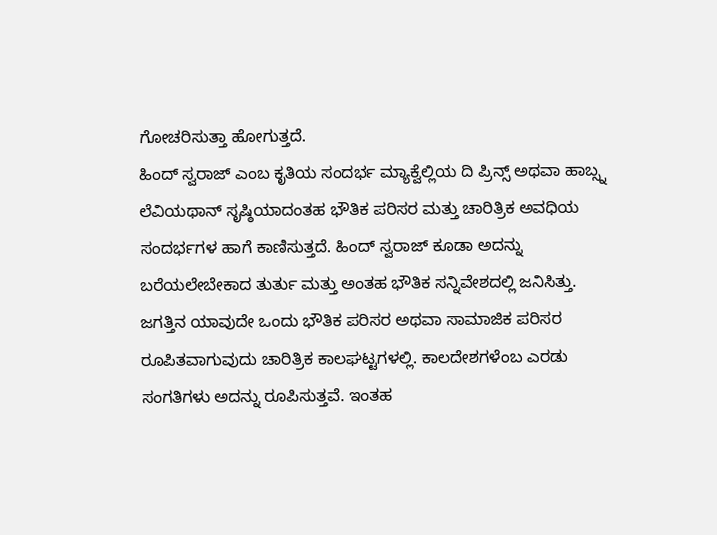ಗೋಚರಿಸುತ್ತಾ ಹೋಗುತ್ತದೆ.
ಹಿಂದ್ ಸ್ವರಾಜ್ ಎಂಬ ಕೃತಿಯ ಸಂದರ್ಭ ಮ್ಯಾಕ್ವೆಲ್ಲಿಯ ದಿ ಪ್ರಿನ್ಸ್ ಅಥವಾ ಹಾಬ್ಸ್ನ ಲೆವಿಯಥಾನ್ ಸೃಷ್ಠಿಯಾದಂತಹ ಭೌತಿಕ ಪರಿಸರ ಮತ್ತು ಚಾರಿತ್ರಿಕ ಅವಧಿಯ ಸಂದರ್ಭಗಳ ಹಾಗೆ ಕಾಣಿಸುತ್ತದೆ. ಹಿಂದ್ ಸ್ವರಾಜ್ ಕೂಡಾ ಅದನ್ನು ಬರೆಯಲೇಬೇಕಾದ ತುರ್ತು ಮತ್ತು ಅಂತಹ ಭೌತಿಕ ಸನ್ನಿವೇಶದಲ್ಲಿ ಜನಿಸಿತ್ತು. ಜಗತ್ತಿನ ಯಾವುದೇ ಒಂದು ಭೌತಿಕ ಪರಿಸರ ಅಥವಾ ಸಾಮಾಜಿಕ ಪರಿಸರ ರೂಪಿತವಾಗುವುದು ಚಾರಿತ್ರಿಕ ಕಾಲಘಟ್ಟಗಳಲ್ಲಿ. ಕಾಲದೇಶಗಳೆಂಬ ಎರಡು ಸಂಗತಿಗಳು ಅದನ್ನು ರೂಪಿಸುತ್ತವೆ. ಇಂತಹ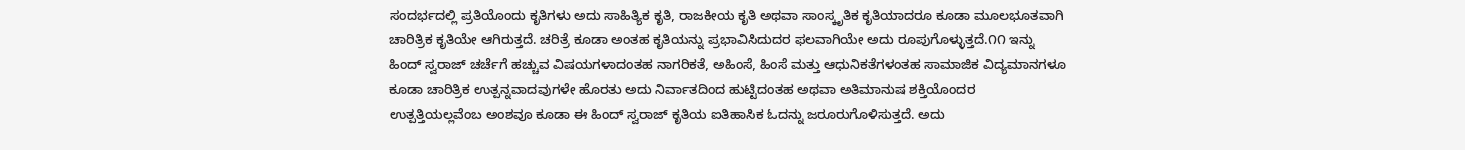ಸಂದರ್ಭದಲ್ಲಿ ಪ್ರತಿಯೊಂದು ಕೃತಿಗಳು ಅದು ಸಾಹಿತ್ಯಿಕ ಕೃತಿ, ರಾಜಕೀಯ ಕೃತಿ ಅಥವಾ ಸಾಂಸ್ಕೃತಿಕ ಕೃತಿಯಾದರೂ ಕೂಡಾ ಮೂಲಭೂತವಾಗಿ ಚಾರಿತ್ರಿಕ ಕೃತಿಯೇ ಆಗಿರುತ್ತದೆ. ಚರಿತ್ರೆ ಕೂಡಾ ಅಂತಹ ಕೃತಿಯನ್ನು ಪ್ರಭಾವಿಸಿದುದರ ಫಲವಾಗಿಯೇ ಅದು ರೂಪುಗೊಳ್ಳುತ್ತದೆ.೧೧ ಇನ್ನು ಹಿಂದ್ ಸ್ವರಾಜ್ ಚರ್ಚೆಗೆ ಹಚ್ಚುವ ವಿಷಯಗಳಾದಂತಹ ನಾಗರಿಕತೆ, ಅಹಿಂಸೆ, ಹಿಂಸೆ ಮತ್ತು ಆಧುನಿಕತೆಗಳಂತಹ ಸಾಮಾಜಿಕ ವಿದ್ಯಮಾನಗಳೂ ಕೂಡಾ ಚಾರಿತ್ರಿಕ ಉತ್ಪನ್ನವಾದವುಗಳೇ ಹೊರತು ಅದು ನಿರ್ವಾತದಿಂದ ಹುಟ್ಟಿದಂತಹ ಅಥವಾ ಅತಿಮಾನುಷ ಶಕ್ತಿಯೊಂದರ ಉತ್ಪತ್ತಿಯಲ್ಲವೆಂಬ ಅಂಶವೂ ಕೂಡಾ ಈ ಹಿಂದ್ ಸ್ವರಾಜ್ ಕೃತಿಯ ಐತಿಹಾಸಿಕ ಓದನ್ನು ಜರೂರುಗೊಳಿಸುತ್ತದೆ. ಅದು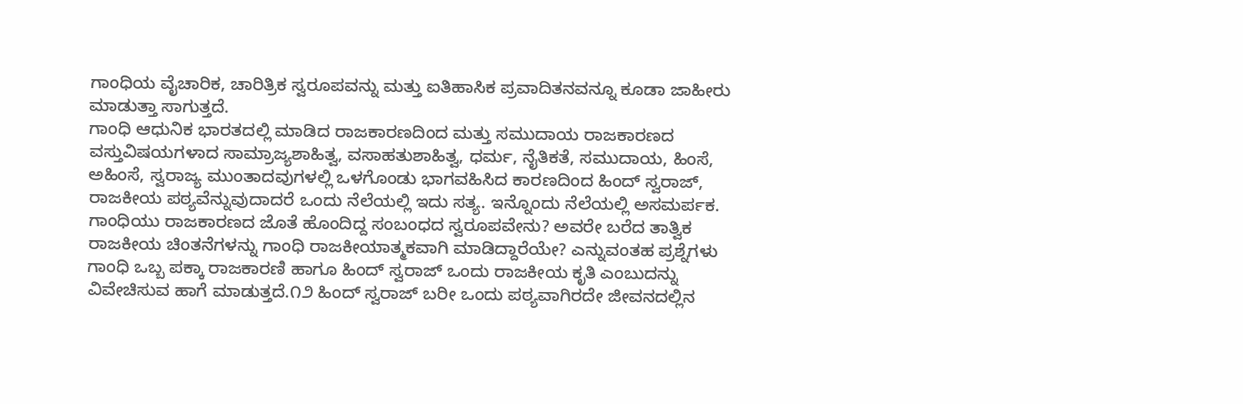ಗಾಂಧಿಯ ವೈಚಾರಿಕ, ಚಾರಿತ್ರಿಕ ಸ್ವರೂಪವನ್ನು ಮತ್ತು ಐತಿಹಾಸಿಕ ಪ್ರವಾದಿತನವನ್ನೂ ಕೂಡಾ ಜಾಹೀರು ಮಾಡುತ್ತಾ ಸಾಗುತ್ತದೆ.
ಗಾಂಧಿ ಆಧುನಿಕ ಭಾರತದಲ್ಲಿ ಮಾಡಿದ ರಾಜಕಾರಣದಿಂದ ಮತ್ತು ಸಮುದಾಯ ರಾಜಕಾರಣದ ವಸ್ತುವಿಷಯಗಳಾದ ಸಾಮ್ರಾಜ್ಯಶಾಹಿತ್ವ, ವಸಾಹತುಶಾಹಿತ್ವ, ಧರ್ಮ, ನೈತಿಕತೆ, ಸಮುದಾಯ, ಹಿಂಸೆ, ಅಹಿಂಸೆ, ಸ್ವರಾಜ್ಯ ಮುಂತಾದವುಗಳಲ್ಲಿ ಒಳಗೊಂಡು ಭಾಗವಹಿಸಿದ ಕಾರಣದಿಂದ ಹಿಂದ್ ಸ್ವರಾಜ್, ರಾಜಕೀಯ ಪಠ್ಯವೆನ್ನುವುದಾದರೆ ಒಂದು ನೆಲೆಯಲ್ಲಿ ಇದು ಸತ್ಯ. ಇನ್ನೊಂದು ನೆಲೆಯಲ್ಲಿ ಅಸಮರ್ಪಕ. ಗಾಂಧಿಯು ರಾಜಕಾರಣದ ಜೊತೆ ಹೊಂದಿದ್ದ ಸಂಬಂಧದ ಸ್ವರೂಪವೇನು? ಅವರೇ ಬರೆದ ತಾತ್ವಿಕ ರಾಜಕೀಯ ಚಿಂತನೆಗಳನ್ನು ಗಾಂಧಿ ರಾಜಕೀಯಾತ್ಮಕವಾಗಿ ಮಾಡಿದ್ದಾರೆಯೇ? ಎನ್ನುವಂತಹ ಪ್ರಶ್ನೆಗಳು ಗಾಂಧಿ ಒಬ್ಬ ಪಕ್ಕಾ ರಾಜಕಾರಣಿ ಹಾಗೂ ಹಿಂದ್ ಸ್ವರಾಜ್ ಒಂದು ರಾಜಕೀಯ ಕೃತಿ ಎಂಬುದನ್ನು ವಿವೇಚಿಸುವ ಹಾಗೆ ಮಾಡುತ್ತದೆ.೧೨ ಹಿಂದ್ ಸ್ವರಾಜ್ ಬರೀ ಒಂದು ಪಠ್ಯವಾಗಿರದೇ ಜೀವನದಲ್ಲಿನ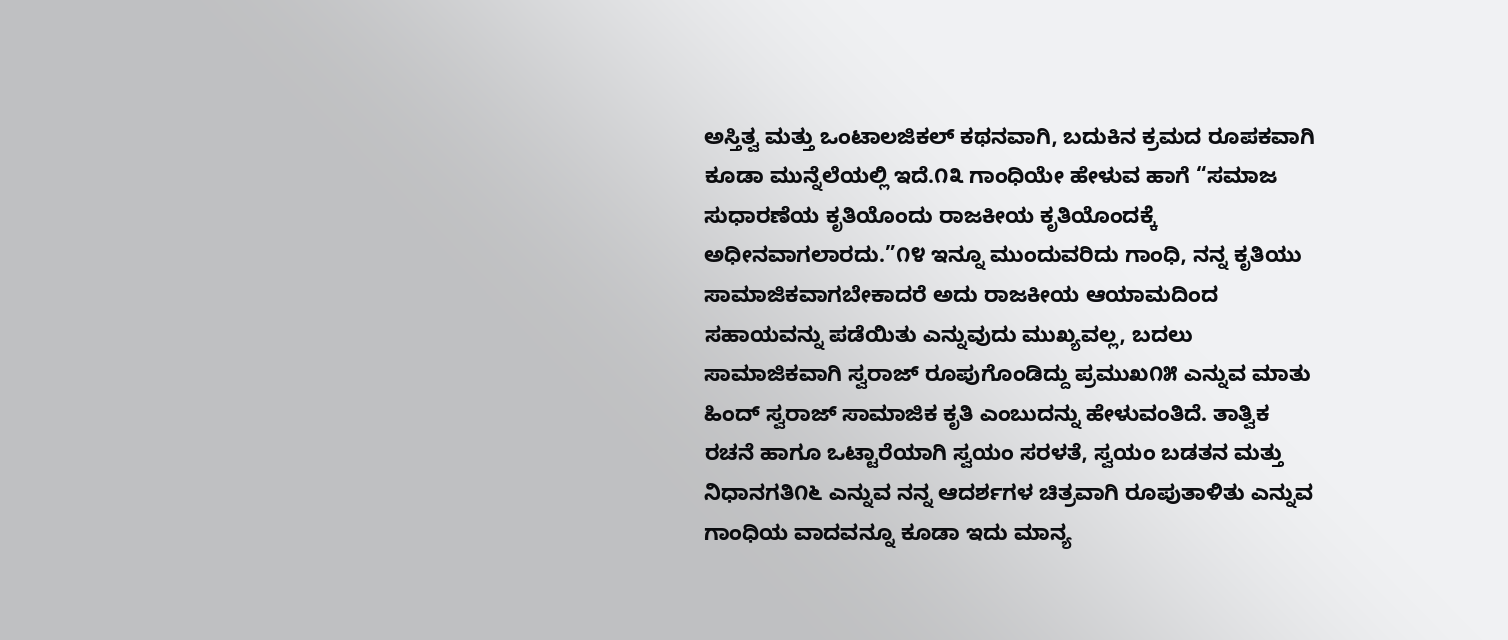ಅಸ್ತಿತ್ವ ಮತ್ತು ಒಂಟಾಲಜಿಕಲ್ ಕಥನವಾಗಿ, ಬದುಕಿನ ಕ್ರಮದ ರೂಪಕವಾಗಿ ಕೂಡಾ ಮುನ್ನೆಲೆಯಲ್ಲಿ ಇದೆ.೧೩ ಗಾಂಧಿಯೇ ಹೇಳುವ ಹಾಗೆ “ಸಮಾಜ ಸುಧಾರಣೆಯ ಕೃತಿಯೊಂದು ರಾಜಕೀಯ ಕೃತಿಯೊಂದಕ್ಕೆ ಅಧೀನವಾಗಲಾರದು.”೧೪ ಇನ್ನೂ ಮುಂದುವರಿದು ಗಾಂಧಿ, ನನ್ನ ಕೃತಿಯು ಸಾಮಾಜಿಕವಾಗಬೇಕಾದರೆ ಅದು ರಾಜಕೀಯ ಆಯಾಮದಿಂದ ಸಹಾಯವನ್ನು ಪಡೆಯಿತು ಎನ್ನುವುದು ಮುಖ್ಯವಲ್ಲ, ಬದಲು ಸಾಮಾಜಿಕವಾಗಿ ಸ್ವರಾಜ್ ರೂಪುಗೊಂಡಿದ್ದು ಪ್ರಮುಖ೧೫ ಎನ್ನುವ ಮಾತು ಹಿಂದ್ ಸ್ವರಾಜ್ ಸಾಮಾಜಿಕ ಕೃತಿ ಎಂಬುದನ್ನು ಹೇಳುವಂತಿದೆ. ತಾತ್ವಿಕ ರಚನೆ ಹಾಗೂ ಒಟ್ಟಾರೆಯಾಗಿ ಸ್ವಯಂ ಸರಳತೆ, ಸ್ವಯಂ ಬಡತನ ಮತ್ತು ನಿಧಾನಗತಿ೧೬ ಎನ್ನುವ ನನ್ನ ಆದರ್ಶಗಳ ಚಿತ್ರವಾಗಿ ರೂಪುತಾಳಿತು ಎನ್ನುವ ಗಾಂಧಿಯ ವಾದವನ್ನೂ ಕೂಡಾ ಇದು ಮಾನ್ಯ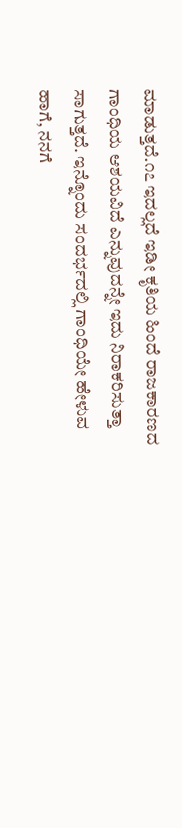ಮಾಡುತ್ತದೆ.೧೭ ಇದಲ್ಲದೆ ಇಡೀ ಕೃತಿಯ ಹಿಂದೆ ರಾಜಕಾರಣದ ಗಾಂಧಿಯ ಆಶಯವಿದೆ ಎನ್ನುವುದನ್ನೇ ಇದು ನಿರಾಕರಿಸುತ್ತಾ ಸಾಗುತ್ತದೆ. ಇನ್ನೊಂದು ಸಂದರ್ಭದಲ್ಲಿ ಗಾಂಧಿಯೇ ಹೇಳುವ ಹಾಗೆ, ನನಗೆ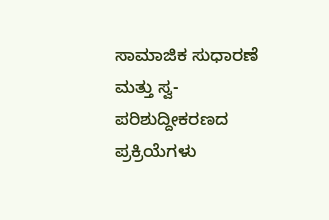ಸಾಮಾಜಿಕ ಸುಧಾರಣೆ ಮತ್ತು ಸ್ವ-ಪರಿಶುದ್ದೀಕರಣದ ಪ್ರಕ್ರಿಯೆಗಳು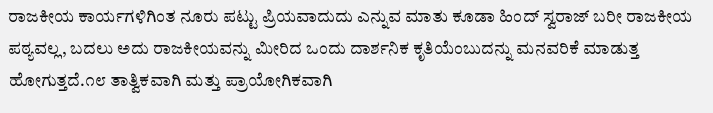ರಾಜಕೀಯ ಕಾರ್ಯಗಳಿಗಿಂತ ನೂರು ಪಟ್ಟು ಪ್ರಿಯವಾದುದು ಎನ್ನುವ ಮಾತು ಕೂಡಾ ಹಿಂದ್ ಸ್ವರಾಜ್ ಬರೀ ರಾಜಕೀಯ ಪಠ್ಯವಲ್ಲ, ಬದಲು ಅದು ರಾಜಕೀಯವನ್ನು ಮೀರಿದ ಒಂದು ದಾರ್ಶನಿಕ ಕೃತಿಯೆಂಬುದನ್ನು ಮನವರಿಕೆ ಮಾಡುತ್ತ ಹೋಗುತ್ತದೆ.೧೮ ತಾತ್ವಿಕವಾಗಿ ಮತ್ತು ಪ್ರಾಯೋಗಿಕವಾಗಿ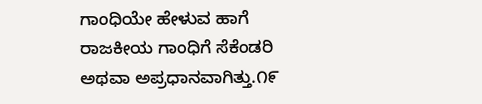ಗಾಂಧಿಯೇ ಹೇಳುವ ಹಾಗೆ ರಾಜಕೀಯ ಗಾಂಧಿಗೆ ಸೆಕೆಂಡರಿ ಅಥವಾ ಅಪ್ರಧಾನವಾಗಿತ್ತು.೧೯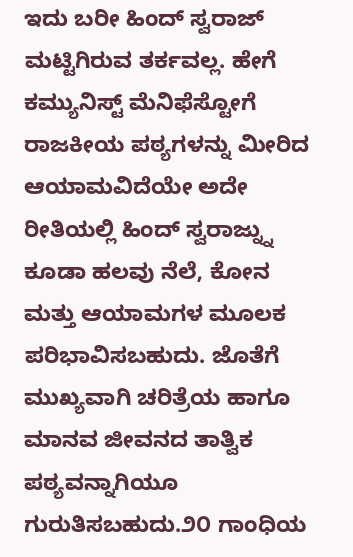ಇದು ಬರೀ ಹಿಂದ್ ಸ್ವರಾಜ್ ಮಟ್ಟಿಗಿರುವ ತರ್ಕವಲ್ಲ. ಹೇಗೆ ಕಮ್ಯುನಿಸ್ಟ್ ಮೆನಿಫೆಸ್ಟೋಗೆ ರಾಜಕೀಯ ಪಠ್ಯಗಳನ್ನು ಮೀರಿದ ಆಯಾಮವಿದೆಯೇ ಅದೇ ರೀತಿಯಲ್ಲಿ ಹಿಂದ್ ಸ್ವರಾಜ್ನ್ನು ಕೂಡಾ ಹಲವು ನೆಲೆ, ಕೋನ ಮತ್ತು ಆಯಾಮಗಳ ಮೂಲಕ ಪರಿಭಾವಿಸಬಹುದು. ಜೊತೆಗೆ ಮುಖ್ಯವಾಗಿ ಚರಿತ್ರೆಯ ಹಾಗೂ ಮಾನವ ಜೀವನದ ತಾತ್ವಿಕ ಪಠ್ಯವನ್ನಾಗಿಯೂ ಗುರುತಿಸಬಹುದು.೨೦ ಗಾಂಧಿಯ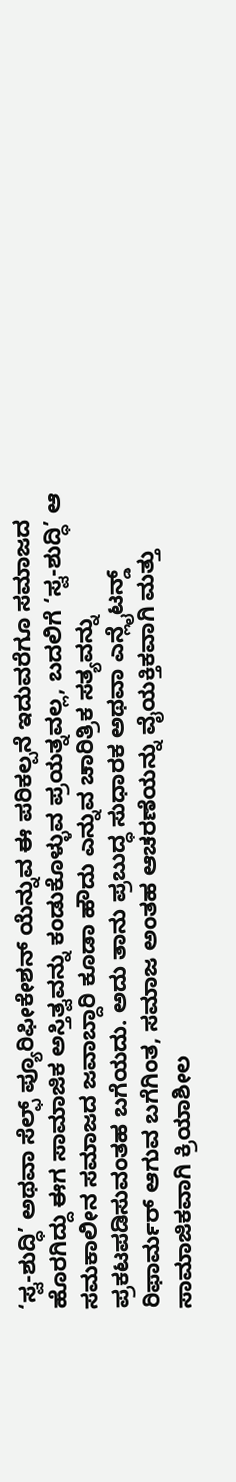‘ಸ್ವ-ಶುದ್ಧಿ’ ಅಥವಾ ಸೆಲ್ಫ್ ಪ್ಯೂರಿಫೀಕೇಶನ್ ಯೆನ್ನುವ ಈ ಪರಿಕಲ್ಪನೆ ಇದುವರೆಗೂ ಸಮಾಜದ ಹೊರಗಿದ್ದು ಈಗ ಸಾಮಾಜಿಕ ಅಸ್ತಿತ್ವವನ್ನು ಕಂಡುಕೊಳ್ಳುವ ಪ್ರಯತ್ನವಲ್ಲ, ಬದಲಿಗೆ ‘ಸ್ವ-ಶುದ್ಧಿ’ ಆ ಸಮಕಾಲೀನ ಸಮಾಜದ ಜವಾಬ್ದಾರಿ ಕೂಡಾ ಹೌದು ಎನ್ನುವ ಚಾರಿತ್ರಿಕ ಸತ್ಯವನ್ನು ಪ್ರಕಟಪಡಿಸುವಂತಹ ಬಗೆಯದು. ಅದು ತಾನು ಪ್ರಬುದ್ಧ ಸುಧಾರಕ ಅಥವಾ ಎನ್ಲೈಟನ್ಡ್ ರಿಫಾರ್ಮರ್ ಆಗುವ ಬಗೆಗಿಂತ, ಸಮಾಜ ಅಂತಹ ಆಚರಣೆಯನ್ನು ವೈಯಕ್ತಿಕವಾಗಿ ಮತ್ತು ಸಾಮಾಜಿಕವಾಗಿ ಕ್ರಿಯಾಶೀಲ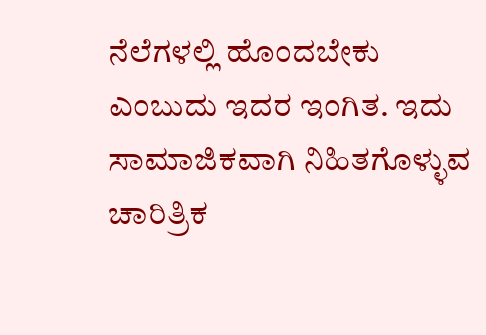ನೆಲೆಗಳಲ್ಲಿ ಹೊಂದಬೇಕು ಎಂಬುದು ಇದರ ಇಂಗಿತ. ಇದು ಸಾಮಾಜಿಕವಾಗಿ ನಿಹಿತಗೊಳ್ಳುವ ಚಾರಿತ್ರಿಕ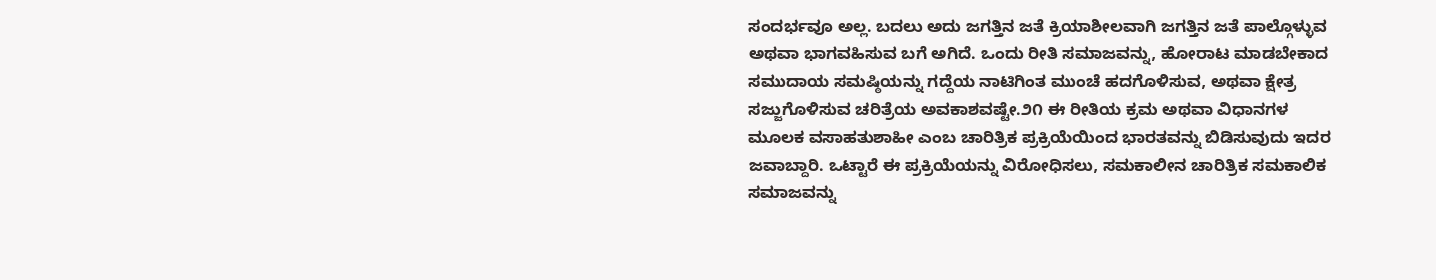ಸಂದರ್ಭವೂ ಅಲ್ಲ. ಬದಲು ಅದು ಜಗತ್ತಿನ ಜತೆ ಕ್ರಿಯಾಶೀಲವಾಗಿ ಜಗತ್ತಿನ ಜತೆ ಪಾಲ್ಗೊಳ್ಳುವ ಅಥವಾ ಭಾಗವಹಿಸುವ ಬಗೆ ಅಗಿದೆ. ಒಂದು ರೀತಿ ಸಮಾಜವನ್ನು, ಹೋರಾಟ ಮಾಡಬೇಕಾದ ಸಮುದಾಯ ಸಮಷ್ಠಿಯನ್ನು ಗದ್ದೆಯ ನಾಟಿಗಿಂತ ಮುಂಚೆ ಹದಗೊಳಿಸುವ, ಅಥವಾ ಕ್ಷೇತ್ರ ಸಜ್ಜುಗೊಳಿಸುವ ಚರಿತ್ರೆಯ ಅವಕಾಶವಷ್ಟೇ.೨೧ ಈ ರೀತಿಯ ಕ್ರಮ ಅಥವಾ ವಿಧಾನಗಳ ಮೂಲಕ ವಸಾಹತುಶಾಹೀ ಎಂಬ ಚಾರಿತ್ರಿಕ ಪ್ರಕ್ರಿಯೆಯಿಂದ ಭಾರತವನ್ನು ಬಿಡಿಸುವುದು ಇದರ ಜವಾಬ್ದಾರಿ. ಒಟ್ಟಾರೆ ಈ ಪ್ರಕ್ರಿಯೆಯನ್ನು ವಿರೋಧಿಸಲು, ಸಮಕಾಲೀನ ಚಾರಿತ್ರಿಕ ಸಮಕಾಲಿಕ ಸಮಾಜವನ್ನು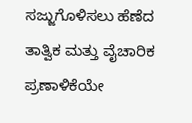ಸಜ್ಜುಗೊಳಿಸಲು ಹೆಣೆದ ತಾತ್ವಿಕ ಮತ್ತು ವೈಚಾರಿಕ ಪ್ರಣಾಳಿಕೆಯೇ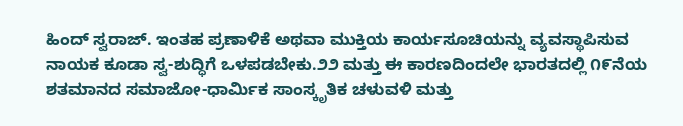ಹಿಂದ್ ಸ್ವರಾಜ್. ಇಂತಹ ಪ್ರಣಾಳಿಕೆ ಅಥವಾ ಮುಕ್ತಿಯ ಕಾರ್ಯಸೂಚಿಯನ್ನು ವ್ಯವಸ್ಥಾಪಿಸುವ ನಾಯಕ ಕೂಡಾ ಸ್ವ-ಶುದ್ಧಿಗೆ ಒಳಪಡಬೇಕು.೨೨ ಮತ್ತು ಈ ಕಾರಣದಿಂದಲೇ ಭಾರತದಲ್ಲಿ ೧೯ನೆಯ ಶತಮಾನದ ಸಮಾಜೋ-ಧಾರ್ಮಿಕ ಸಾಂಸ್ಕೃತಿಕ ಚಳುವಳಿ ಮತ್ತು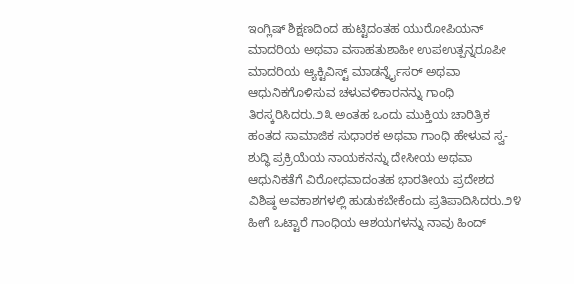ಇಂಗ್ಲಿಷ್ ಶಿಕ್ಷಣದಿಂದ ಹುಟ್ಟಿದಂತಹ ಯುರೋಪಿಯನ್ ಮಾದರಿಯ ಅಥವಾ ವಸಾಹತುಶಾಹೀ ಉಪಉತ್ಪನ್ನರೂಪೀ ಮಾದರಿಯ ಆ್ಯಕ್ಟಿವಿಸ್ಟ್ ಮಾಡರ್ನ್ನೈಸರ್ ಅಥವಾ ಆಧುನಿಕಗೊಳಿಸುವ ಚಳುವಳಿಕಾರನನ್ನು ಗಾಂಧಿ ತಿರಸ್ಕರಿಸಿದರು.೨೩ ಅಂತಹ ಒಂದು ಮುಕ್ತಿಯ ಚಾರಿತ್ರಿಕ ಹಂತದ ಸಾಮಾಜಿಕ ಸುಧಾರಕ ಅಥವಾ ಗಾಂಧಿ ಹೇಳುವ ಸ್ವ-ಶುದ್ಧಿ ಪ್ರಕ್ರಿಯೆಯ ನಾಯಕನನ್ನು ದೇಸೀಯ ಅಥವಾ ಆಧುನಿಕತೆಗೆ ವಿರೋಧವಾದಂತಹ ಭಾರತೀಯ ಪ್ರದೇಶದ ವಿಶಿಷ್ಠ ಅವಕಾಶಗಳಲ್ಲಿ ಹುಡುಕಬೇಕೆಂದು ಪ್ರತಿಪಾದಿಸಿದರು.೨೪ ಹೀಗೆ ಒಟ್ಟಾರೆ ಗಾಂಧಿಯ ಆಶಯಗಳನ್ನು ನಾವು ಹಿಂದ್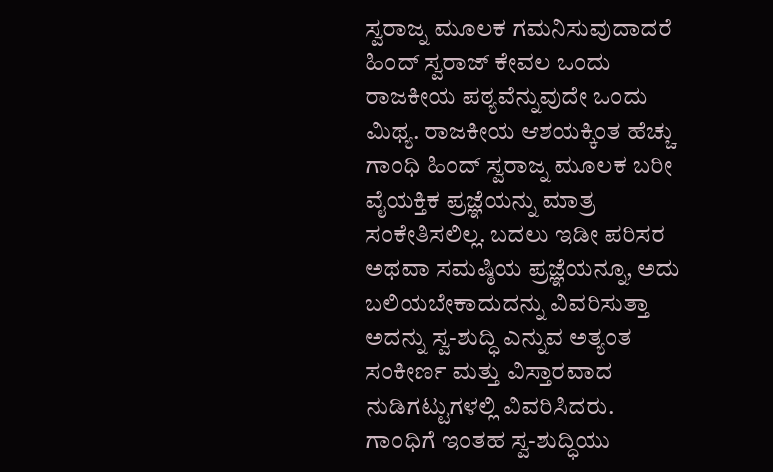ಸ್ವರಾಜ್ನ ಮೂಲಕ ಗಮನಿಸುವುದಾದರೆ ಹಿಂದ್ ಸ್ವರಾಜ್ ಕೇವಲ ಒಂದು ರಾಜಕೀಯ ಪಠ್ಯವೆನ್ನುವುದೇ ಒಂದು ಮಿಥ್ಯ. ರಾಜಕೀಯ ಆಶಯಕ್ಕಿಂತ ಹೆಚ್ಚು ಗಾಂಧಿ ಹಿಂದ್ ಸ್ವರಾಜ್ನ ಮೂಲಕ ಬರೀ ವೈಯಕ್ತಿಕ ಪ್ರಜ್ಞೆಯನ್ನು ಮಾತ್ರ ಸಂಕೇತಿಸಲಿಲ್ಲ. ಬದಲು ಇಡೀ ಪರಿಸರ ಅಥವಾ ಸಮಷ್ಠಿಯ ಪ್ರಜ್ಞೆಯನ್ನೂ, ಅದು ಬಲಿಯಬೇಕಾದುದನ್ನು ವಿವರಿಸುತ್ತಾ ಅದನ್ನು ಸ್ವ-ಶುದ್ಧಿ ಎನ್ನುವ ಅತ್ಯಂತ ಸಂಕೀರ್ಣ ಮತ್ತು ವಿಸ್ತಾರವಾದ ನುಡಿಗಟ್ಟುಗಳಲ್ಲಿ ವಿವರಿಸಿದರು. ಗಾಂಧಿಗೆ ಇಂತಹ ಸ್ವ-ಶುದ್ಧಿಯು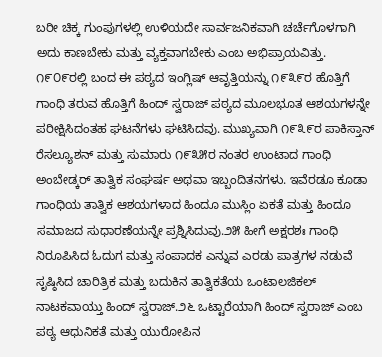ಬರೀ ಚಿಕ್ಕ ಗುಂಪುಗಳಲ್ಲಿ ಉಳಿಯದೇ ಸಾರ್ವಜನಿಕವಾಗಿ ಚರ್ಚೆಗೊಳಗಾಗಿ ಅದು ಕಾಣಬೇಕು ಮತ್ತು ವ್ಯಕ್ತವಾಗಬೇಕು ಎಂಬ ಅಭಿಪ್ರಾಯವಿತ್ತು. ೧೯೦೯ರಲ್ಲಿ ಬಂದ ಈ ಪಠ್ಯದ ಇಂಗ್ಲಿಷ್ ಆವೃತ್ತಿಯನ್ನು ೧೯೩೯ರ ಹೊತ್ತಿಗೆ ಗಾಂಧಿ ತರುವ ಹೊತ್ತಿಗೆ ಹಿಂದ್ ಸ್ವರಾಜ್ ಪಠ್ಯದ ಮೂಲಭೂತ ಆಶಯಗಳನ್ನೇ ಪರೀಕ್ಷಿಸಿದಂತಹ ಘಟನೆಗಳು ಘಟಿಸಿದವು. ಮುಖ್ಯವಾಗಿ ೧೯೩೯ರ ಪಾಕಿಸ್ತಾನ್ ರೆಸಲ್ಯೂಶನ್ ಮತ್ತು ಸುಮಾರು ೧೯೩೫ರ ನಂತರ ಉಂಟಾದ ಗಾಂಧಿ ಅಂಬೇಡ್ಕರ್ ತಾತ್ವಿಕ ಸಂಘರ್ಷ ಅಥವಾ ಇಬ್ಬಂದಿತನಗಳು. ಇವೆರಡೂ ಕೂಡಾ ಗಾಂಧಿಯ ತಾತ್ವಿಕ ಆಶಯಗಳಾದ ಹಿಂದೂ ಮುಸ್ಲಿಂ ಏಕತೆ ಮತ್ತು ಹಿಂದೂ ಸಮಾಜದ ಸುಧಾರಣೆಯನ್ನೇ ಪ್ರಶ್ನಿಸಿದುವು.೨೫ ಹೀಗೆ ಅಕ್ಷರಶಃ ಗಾಂಧಿ ನಿರೂಪಿಸಿದ ಓದುಗ ಮತ್ತು ಸಂಪಾದಕ ಎನ್ನುವ ಎರಡು ಪಾತ್ರಗಳ ನಡುವೆ ಸೃಷ್ಠಿಸಿದ ಚಾರಿತ್ರಿಕ ಮತ್ತು ಬದುಕಿನ ತಾತ್ವಿಕತೆಯ ಒಂಟಾಲಜಿಕಲ್ ನಾಟಕವಾಯ್ತು ಹಿಂದ್ ಸ್ವರಾಜ್.೨೬ ಒಟ್ಟಾರೆಯಾಗಿ ಹಿಂದ್ ಸ್ವರಾಜ್ ಎಂಬ ಪಠ್ಯ ಆಧುನಿಕತೆ ಮತ್ತು ಯುರೋಪಿನ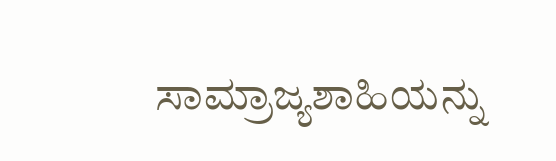ಸಾಮ್ರಾಜ್ಯಶಾಹಿಯನ್ನು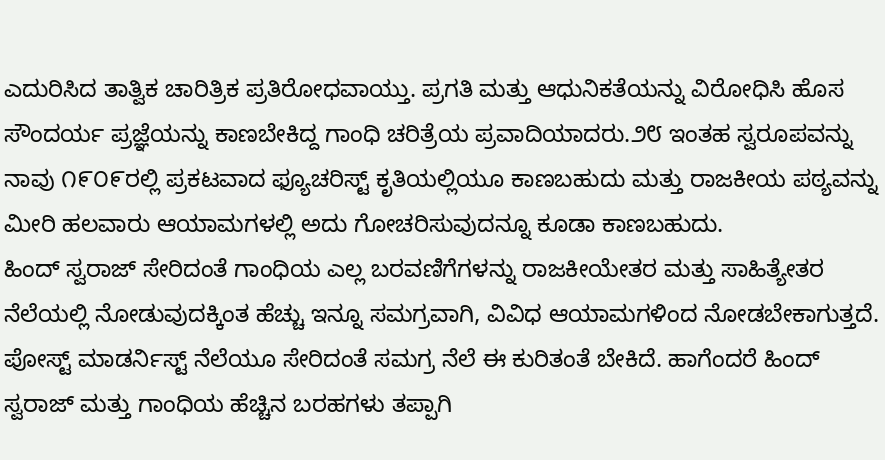ಎದುರಿಸಿದ ತಾತ್ವಿಕ ಚಾರಿತ್ರಿಕ ಪ್ರತಿರೋಧವಾಯ್ತು. ಪ್ರಗತಿ ಮತ್ತು ಆಧುನಿಕತೆಯನ್ನು ವಿರೋಧಿಸಿ ಹೊಸ ಸೌಂದರ್ಯ ಪ್ರಜ್ಞೆಯನ್ನು ಕಾಣಬೇಕಿದ್ದ ಗಾಂಧಿ ಚರಿತ್ರೆಯ ಪ್ರವಾದಿಯಾದರು.೨೮ ಇಂತಹ ಸ್ವರೂಪವನ್ನು ನಾವು ೧೯೦೯ರಲ್ಲಿ ಪ್ರಕಟವಾದ ಫ್ಯೂಚರಿಸ್ಟ್ ಕೃತಿಯಲ್ಲಿಯೂ ಕಾಣಬಹುದು ಮತ್ತು ರಾಜಕೀಯ ಪಠ್ಯವನ್ನು ಮೀರಿ ಹಲವಾರು ಆಯಾಮಗಳಲ್ಲಿ ಅದು ಗೋಚರಿಸುವುದನ್ನೂ ಕೂಡಾ ಕಾಣಬಹುದು.
ಹಿಂದ್ ಸ್ವರಾಜ್ ಸೇರಿದಂತೆ ಗಾಂಧಿಯ ಎಲ್ಲ ಬರವಣಿಗೆಗಳನ್ನು ರಾಜಕೀಯೇತರ ಮತ್ತು ಸಾಹಿತ್ಯೇತರ ನೆಲೆಯಲ್ಲಿ ನೋಡುವುದಕ್ಕಿಂತ ಹೆಚ್ಚು ಇನ್ನೂ ಸಮಗ್ರವಾಗಿ, ವಿವಿಧ ಆಯಾಮಗಳಿಂದ ನೋಡಬೇಕಾಗುತ್ತದೆ. ಪೋಸ್ಟ್ ಮಾಡರ್ನಿಸ್ಟ್ ನೆಲೆಯೂ ಸೇರಿದಂತೆ ಸಮಗ್ರ ನೆಲೆ ಈ ಕುರಿತಂತೆ ಬೇಕಿದೆ. ಹಾಗೆಂದರೆ ಹಿಂದ್ ಸ್ವರಾಜ್ ಮತ್ತು ಗಾಂಧಿಯ ಹೆಚ್ಚಿನ ಬರಹಗಳು ತಪ್ಪಾಗಿ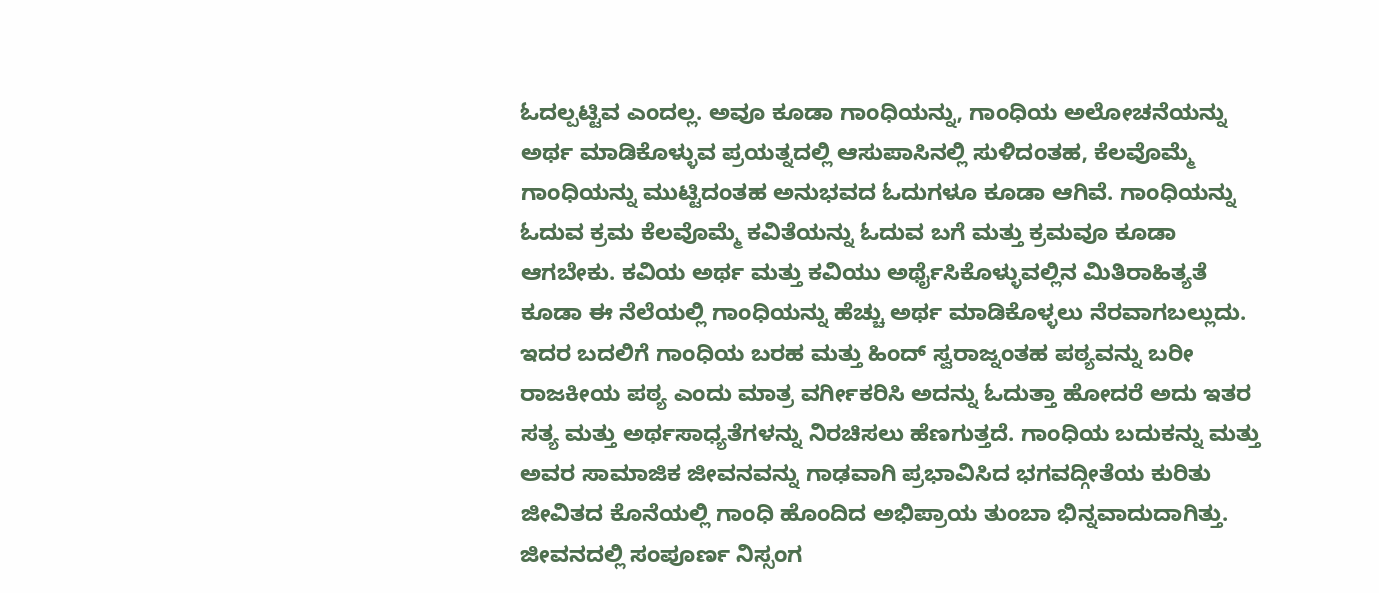ಓದಲ್ಪಟ್ಟಿವ ಎಂದಲ್ಲ. ಅವೂ ಕೂಡಾ ಗಾಂಧಿಯನ್ನು, ಗಾಂಧಿಯ ಅಲೋಚನೆಯನ್ನು ಅರ್ಥ ಮಾಡಿಕೊಳ್ಳುವ ಪ್ರಯತ್ನದಲ್ಲಿ ಆಸುಪಾಸಿನಲ್ಲಿ ಸುಳಿದಂತಹ, ಕೆಲವೊಮ್ಮೆ ಗಾಂಧಿಯನ್ನು ಮುಟ್ಟಿದಂತಹ ಅನುಭವದ ಓದುಗಳೂ ಕೂಡಾ ಆಗಿವೆ. ಗಾಂಧಿಯನ್ನು ಓದುವ ಕ್ರಮ ಕೆಲವೊಮ್ಮೆ ಕವಿತೆಯನ್ನು ಓದುವ ಬಗೆ ಮತ್ತು ಕ್ರಮವೂ ಕೂಡಾ ಆಗಬೇಕು. ಕವಿಯ ಅರ್ಥ ಮತ್ತು ಕವಿಯು ಅರ್ಥೈಸಿಕೊಳ್ಳುವಲ್ಲಿನ ಮಿತಿರಾಹಿತ್ಯತೆ ಕೂಡಾ ಈ ನೆಲೆಯಲ್ಲಿ ಗಾಂಧಿಯನ್ನು ಹೆಚ್ಚು ಅರ್ಥ ಮಾಡಿಕೊಳ್ಳಲು ನೆರವಾಗಬಲ್ಲುದು. ಇದರ ಬದಲಿಗೆ ಗಾಂಧಿಯ ಬರಹ ಮತ್ತು ಹಿಂದ್ ಸ್ವರಾಜ್ನಂತಹ ಪಠ್ಯವನ್ನು ಬರೀ ರಾಜಕೀಯ ಪಠ್ಯ ಎಂದು ಮಾತ್ರ ವರ್ಗೀಕರಿಸಿ ಅದನ್ನು ಓದುತ್ತಾ ಹೋದರೆ ಅದು ಇತರ ಸತ್ಯ ಮತ್ತು ಅರ್ಥಸಾಧ್ಯತೆಗಳನ್ನು ನಿರಚಿಸಲು ಹೆಣಗುತ್ತದೆ. ಗಾಂಧಿಯ ಬದುಕನ್ನು ಮತ್ತು ಅವರ ಸಾಮಾಜಿಕ ಜೀವನವನ್ನು ಗಾಢವಾಗಿ ಪ್ರಭಾವಿಸಿದ ಭಗವದ್ಗೀತೆಯ ಕುರಿತು ಜೀವಿತದ ಕೊನೆಯಲ್ಲಿ ಗಾಂಧಿ ಹೊಂದಿದ ಅಭಿಪ್ರಾಯ ತುಂಬಾ ಭಿನ್ನವಾದುದಾಗಿತ್ತು. ಜೀವನದಲ್ಲಿ ಸಂಪೂರ್ಣ ನಿಸ್ಸಂಗ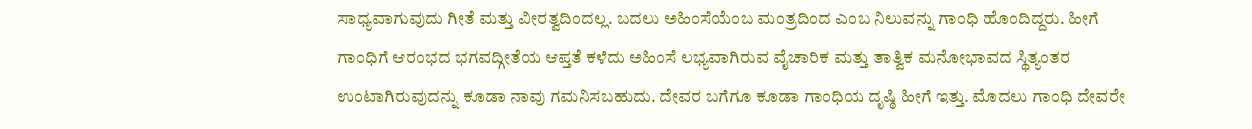ಸಾಧ್ಯವಾಗುವುದು ಗೀತೆ ಮತ್ತು ವೀರತ್ವದಿಂದಲ್ಲ. ಬದಲು ಅಹಿಂಸೆಯೆಂಬ ಮಂತ್ರದಿಂದ ಎಂಬ ನಿಲುವನ್ನು ಗಾಂಧಿ ಹೊಂದಿದ್ದರು. ಹೀಗೆ ಗಾಂಧಿಗೆ ಆರಂಭದ ಭಗವದ್ಗೀತೆಯ ಆಪ್ತತೆ ಕಳೆದು ಅಹಿಂಸೆ ಲಭ್ಯವಾಗಿರುವ ವೈಚಾರಿಕ ಮತ್ತು ತಾತ್ವಿಕ ಮನೋಭಾವದ ಸ್ಥಿತ್ಯಂತರ ಉಂಟಾಗಿರುವುದನ್ನು ಕೂಡಾ ನಾವು ಗಮನಿಸಬಹುದು. ದೇವರ ಬಗೆಗೂ ಕೂಡಾ ಗಾಂಧಿಯ ದೃಷ್ಠಿ ಹೀಗೆ ಇತ್ತು. ಮೊದಲು ಗಾಂಧಿ ದೇವರೇ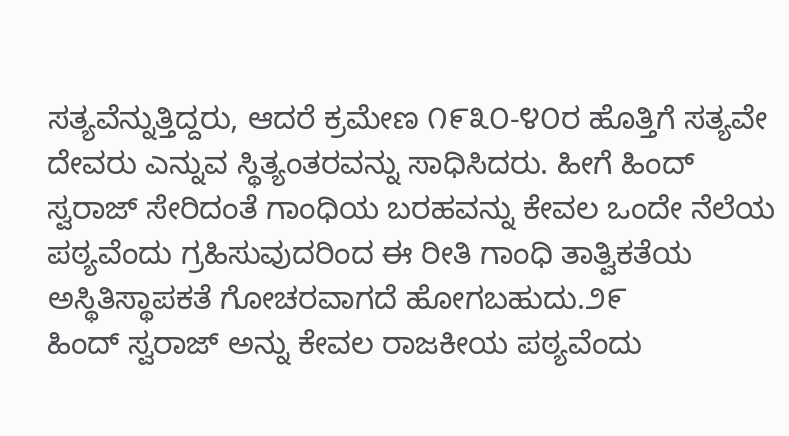ಸತ್ಯವೆನ್ನುತ್ತಿದ್ದರು, ಆದರೆ ಕ್ರಮೇಣ ೧೯೩೦-೪೦ರ ಹೊತ್ತಿಗೆ ಸತ್ಯವೇ ದೇವರು ಎನ್ನುವ ಸ್ಥಿತ್ಯಂತರವನ್ನು ಸಾಧಿಸಿದರು. ಹೀಗೆ ಹಿಂದ್ ಸ್ವರಾಜ್ ಸೇರಿದಂತೆ ಗಾಂಧಿಯ ಬರಹವನ್ನು ಕೇವಲ ಒಂದೇ ನೆಲೆಯ ಪಠ್ಯವೆಂದು ಗ್ರಹಿಸುವುದರಿಂದ ಈ ರೀತಿ ಗಾಂಧಿ ತಾತ್ವಿಕತೆಯ ಅಸ್ಥಿತಿಸ್ಥಾಪಕತೆ ಗೋಚರವಾಗದೆ ಹೋಗಬಹುದು.೨೯
ಹಿಂದ್ ಸ್ವರಾಜ್ ಅನ್ನು ಕೇವಲ ರಾಜಕೀಯ ಪಠ್ಯವೆಂದು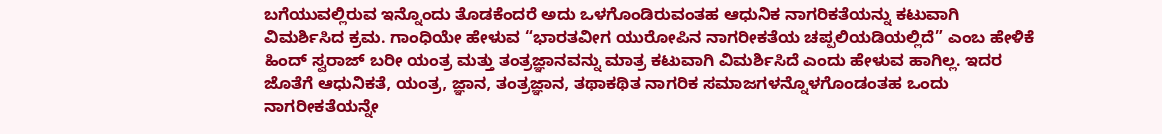ಬಗೆಯುವಲ್ಲಿರುವ ಇನ್ನೊಂದು ತೊಡಕೆಂದರೆ ಅದು ಒಳಗೊಂಡಿರುವಂತಹ ಆಧುನಿಕ ನಾಗರಿಕತೆಯನ್ನು ಕಟುವಾಗಿ ವಿಮರ್ಶಿಸಿದ ಕ್ರಮ. ಗಾಂಧಿಯೇ ಹೇಳುವ “ಭಾರತವೀಗ ಯುರೋಪಿನ ನಾಗರೀಕತೆಯ ಚಪ್ಪಲಿಯಡಿಯಲ್ಲಿದೆ” ಎಂಬ ಹೇಳಿಕೆ ಹಿಂದ್ ಸ್ವರಾಜ್ ಬರೀ ಯಂತ್ರ ಮತ್ತು ತಂತ್ರಜ್ಞಾನವನ್ನು ಮಾತ್ರ ಕಟುವಾಗಿ ವಿಮರ್ಶಿಸಿದೆ ಎಂದು ಹೇಳುವ ಹಾಗಿಲ್ಲ. ಇದರ ಜೊತೆಗೆ ಆಧುನಿಕತೆ, ಯಂತ್ರ, ಜ್ಞಾನ, ತಂತ್ರಜ್ಞಾನ, ತಥಾಕಥಿತ ನಾಗರಿಕ ಸಮಾಜಗಳನ್ನೊಳಗೊಂಡಂತಹ ಒಂದು ನಾಗರೀಕತೆಯನ್ನೇ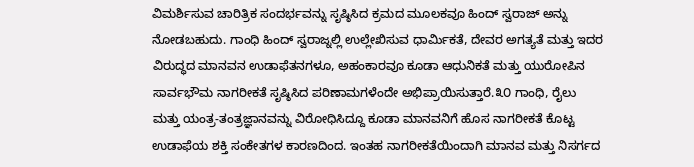ವಿಮರ್ಶಿಸುವ ಚಾರಿತ್ರಿಕ ಸಂದರ್ಭವನ್ನು ಸೃಷ್ಠಿಸಿದ ಕ್ರಮದ ಮೂಲಕವೂ ಹಿಂದ್ ಸ್ವರಾಜ್ ಅನ್ನು ನೋಡಬಹುದು. ಗಾಂಧಿ ಹಿಂದ್ ಸ್ವರಾಜ್ನಲ್ಲಿ ಉಲ್ಲೇಖಿಸುವ ಧಾರ್ಮಿಕತೆ, ದೇವರ ಅಗತ್ಯತೆ ಮತ್ತು ಇದರ ವಿರುದ್ಧದ ಮಾನವನ ಉಡಾಫೆತನಗಳೂ, ಅಹಂಕಾರವೂ ಕೂಡಾ ಆಧುನಿಕತೆ ಮತ್ತು ಯುರೋಪಿನ ಸಾರ್ವಭೌಮ ನಾಗರೀಕತೆ ಸೃಷ್ಠಿಸಿದ ಪರಿಣಾಮಗಳೆಂದೇ ಅಭಿಪ್ರಾಯಿಸುತ್ತಾರೆ.೩೦ ಗಾಂಧಿ, ರೈಲು ಮತ್ತು ಯಂತ್ರ-ತಂತ್ರಜ್ಞಾನವನ್ನು ವಿರೋಧಿಸಿದ್ದೂ ಕೂಡಾ ಮಾನವನಿಗೆ ಹೊಸ ನಾಗರೀಕತೆ ಕೊಟ್ಟ ಉಡಾಫೆಯ ಶಕ್ತಿ ಸಂಕೇತಗಳ ಕಾರಣದಿಂದ. ಇಂತಹ ನಾಗರೀಕತೆಯಿಂದಾಗಿ ಮಾನವ ಮತ್ತು ನಿಸರ್ಗದ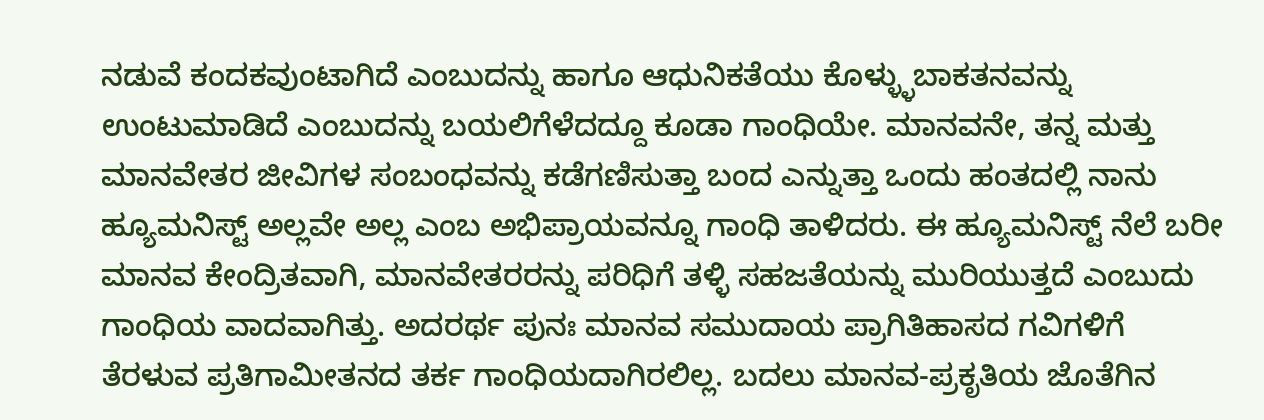ನಡುವೆ ಕಂದಕವುಂಟಾಗಿದೆ ಎಂಬುದನ್ನು ಹಾಗೂ ಆಧುನಿಕತೆಯು ಕೊಳ್ಳ್ಳುಬಾಕತನವನ್ನು ಉಂಟುಮಾಡಿದೆ ಎಂಬುದನ್ನು ಬಯಲಿಗೆಳೆದದ್ದೂ ಕೂಡಾ ಗಾಂಧಿಯೇ. ಮಾನವನೇ, ತನ್ನ ಮತ್ತು ಮಾನವೇತರ ಜೀವಿಗಳ ಸಂಬಂಧವನ್ನು ಕಡೆಗಣಿಸುತ್ತಾ ಬಂದ ಎನ್ನುತ್ತಾ ಒಂದು ಹಂತದಲ್ಲಿ ನಾನು ಹ್ಯೂಮನಿಸ್ಟ್ ಅಲ್ಲವೇ ಅಲ್ಲ ಎಂಬ ಅಭಿಪ್ರಾಯವನ್ನೂ ಗಾಂಧಿ ತಾಳಿದರು. ಈ ಹ್ಯೂಮನಿಸ್ಟ್ ನೆಲೆ ಬರೀ ಮಾನವ ಕೇಂದ್ರಿತವಾಗಿ, ಮಾನವೇತರರನ್ನು ಪರಿಧಿಗೆ ತಳ್ಳಿ ಸಹಜತೆಯನ್ನು ಮುರಿಯುತ್ತದೆ ಎಂಬುದು ಗಾಂಧಿಯ ವಾದವಾಗಿತ್ತು. ಅದರರ್ಥ ಪುನಃ ಮಾನವ ಸಮುದಾಯ ಪ್ರಾಗಿತಿಹಾಸದ ಗವಿಗಳಿಗೆ ತೆರಳುವ ಪ್ರತಿಗಾಮೀತನದ ತರ್ಕ ಗಾಂಧಿಯದಾಗಿರಲಿಲ್ಲ. ಬದಲು ಮಾನವ-ಪ್ರಕೃತಿಯ ಜೊತೆಗಿನ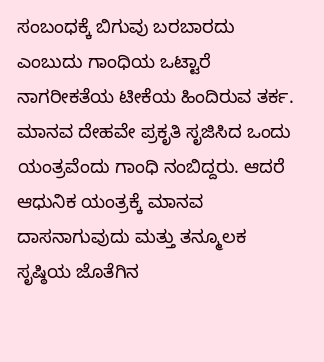ಸಂಬಂಧಕ್ಕೆ ಬಿಗುವು ಬರಬಾರದು ಎಂಬುದು ಗಾಂಧಿಯ ಒಟ್ಟಾರೆ ನಾಗರೀಕತೆಯ ಟೀಕೆಯ ಹಿಂದಿರುವ ತರ್ಕ. ಮಾನವ ದೇಹವೇ ಪ್ರಕೃತಿ ಸೃಜಿಸಿದ ಒಂದು ಯಂತ್ರವೆಂದು ಗಾಂಧಿ ನಂಬಿದ್ದರು. ಆದರೆ ಆಧುನಿಕ ಯಂತ್ರಕ್ಕೆ ಮಾನವ ದಾಸನಾಗುವುದು ಮತ್ತು ತನ್ಮೂಲಕ ಸೃಷ್ಠಿಯ ಜೊತೆಗಿನ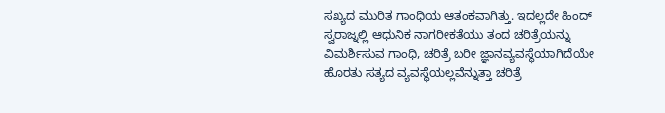ಸಖ್ಯದ ಮುರಿತ ಗಾಂಧಿಯ ಆತಂಕವಾಗಿತ್ತು. ಇದಲ್ಲದೇ ಹಿಂದ್ ಸ್ವರಾಜ್ನಲ್ಲಿ ಆಧುನಿಕ ನಾಗರೀಕತೆಯು ತಂದ ಚರಿತ್ರೆಯನ್ನು ವಿಮರ್ಶಿಸುವ ಗಾಂಧಿ, ಚರಿತ್ರೆ ಬರೀ ಜ್ಞಾನವ್ಯವಸ್ಥೆಯಾಗಿದೆಯೇ ಹೊರತು ಸತ್ಯದ ವ್ಯವಸ್ಥೆಯಲ್ಲವೆನ್ನುತ್ತಾ ಚರಿತ್ರೆ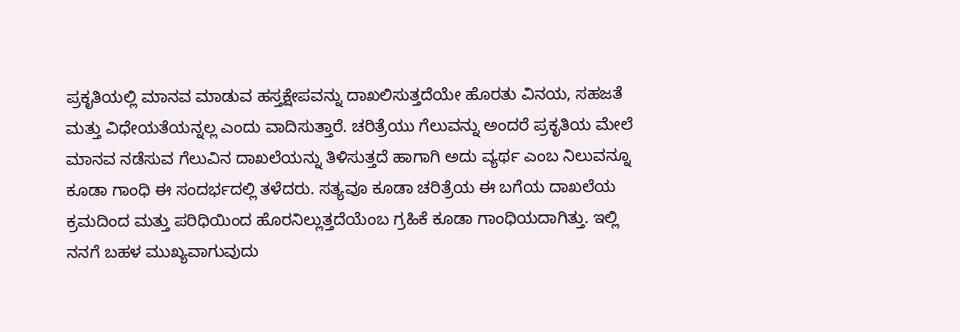ಪ್ರಕೃತಿಯಲ್ಲಿ ಮಾನವ ಮಾಡುವ ಹಸ್ತಕ್ಷೇಪವನ್ನು ದಾಖಲಿಸುತ್ತದೆಯೇ ಹೊರತು ವಿನಯ, ಸಹಜತೆ ಮತ್ತು ವಿಧೇಯತೆಯನ್ನಲ್ಲ ಎಂದು ವಾದಿಸುತ್ತಾರೆ. ಚರಿತ್ರೆಯು ಗೆಲುವನ್ನು ಅಂದರೆ ಪ್ರಕೃತಿಯ ಮೇಲೆ ಮಾನವ ನಡೆಸುವ ಗೆಲುವಿನ ದಾಖಲೆಯನ್ನು ತಿಳಿಸುತ್ತದೆ ಹಾಗಾಗಿ ಅದು ವ್ಯರ್ಥ ಎಂಬ ನಿಲುವನ್ನೂ ಕೂಡಾ ಗಾಂಧಿ ಈ ಸಂದರ್ಭದಲ್ಲಿ ತಳೆದರು. ಸತ್ಯವೂ ಕೂಡಾ ಚರಿತ್ರೆಯ ಈ ಬಗೆಯ ದಾಖಲೆಯ ಕ್ರಮದಿಂದ ಮತ್ತು ಪರಿಧಿಯಿಂದ ಹೊರನಿಲ್ಲುತ್ತದೆಯೆಂಬ ಗ್ರಹಿಕೆ ಕೂಡಾ ಗಾಂಧಿಯದಾಗಿತ್ತು. ಇಲ್ಲಿ ನನಗೆ ಬಹಳ ಮುಖ್ಯವಾಗುವುದು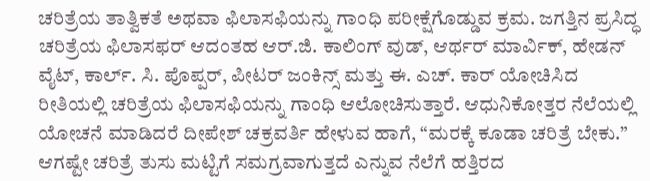ಚರಿತ್ರೆಯ ತಾತ್ವಿಕತೆ ಅಥವಾ ಫಿಲಾಸಫಿಯನ್ನು ಗಾಂಧಿ ಪರೀಕ್ಷೆಗೊಡ್ಡುವ ಕ್ರಮ. ಜಗತ್ತಿನ ಪ್ರಸಿದ್ಧ ಚರಿತ್ರೆಯ ಫಿಲಾಸಫರ್ ಆದಂತಹ ಆರ್.ಜಿ. ಕಾಲಿಂಗ್ ವುಡ್, ಆರ್ಥರ್ ಮಾರ್ವಿಕ್, ಹೇಡನ್ ವೈಟ್, ಕಾರ್ಲ್. ಸಿ. ಪೊಪ್ಪರ್, ಪೀಟರ್ ಜಂಕಿನ್ಸ್ ಮತ್ತು ಈ. ಎಚ್. ಕಾರ್ ಯೋಚಿಸಿದ ರೀತಿಯಲ್ಲಿ ಚರಿತ್ರೆಯ ಫಿಲಾಸಫಿಯನ್ನು ಗಾಂಧಿ ಆಲೋಚಿಸುತ್ತಾರೆ. ಆಧುನಿಕೋತ್ತರ ನೆಲೆಯಲ್ಲಿ ಯೋಚನೆ ಮಾಡಿದರೆ ದೀಪೇಶ್ ಚಕ್ರವರ್ತಿ ಹೇಳುವ ಹಾಗೆ, “ಮರಕ್ಕೆ ಕೂಡಾ ಚರಿತ್ರೆ ಬೇಕು.” ಆಗಷ್ಟೇ ಚರಿತ್ರೆ ತುಸು ಮಟ್ಟಿಗೆ ಸಮಗ್ರವಾಗುತ್ತದೆ ಎನ್ನುವ ನೆಲೆಗೆ ಹತ್ತಿರದ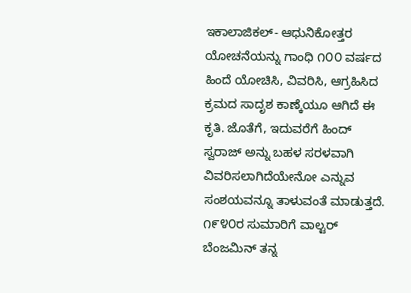ಇಕಾಲಾಜಿಕಲ್- ಆಧುನಿಕೋತ್ತರ ಯೋಚನೆಯನ್ನು ಗಾಂಧಿ ೧೦೦ ವರ್ಷದ ಹಿಂದೆ ಯೋಚಿಸಿ, ವಿವರಿಸಿ, ಆಗ್ರಹಿಸಿದ ಕ್ರಮದ ಸಾದೃಶ ಕಾಣ್ಕೆಯೂ ಆಗಿದೆ ಈ ಕೃತಿ. ಜೊತೆಗೆ, ಇದುವರೆಗೆ ಹಿಂದ್ ಸ್ವರಾಜ್ ಅನ್ನು ಬಹಳ ಸರಳವಾಗಿ ವಿವರಿಸಲಾಗಿದೆಯೇನೋ ಎನ್ನುವ ಸಂಶಯವನ್ನೂ ತಾಳುವಂತೆ ಮಾಡುತ್ತದೆ. ೧೯೪೦ರ ಸುಮಾರಿಗೆ ವಾಲ್ಟರ್ ಬೆಂಜಮಿನ್ ತನ್ನ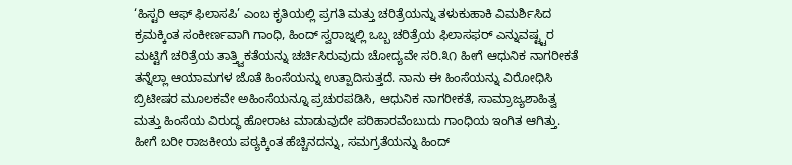‘ಹಿಸ್ಟರಿ ಆಫ್ ಫಿಲಾಸಪಿ’ ಎಂಬ ಕೃತಿಯಲ್ಲಿ ಪ್ರಗತಿ ಮತ್ತು ಚರಿತ್ರೆಯನ್ನು ತಳುಕುಹಾಕಿ ವಿಮರ್ಶಿಸಿದ ಕ್ರಮಕ್ಕಿಂತ ಸಂಕೀರ್ಣವಾಗಿ ಗಾಂಧಿ, ಹಿಂದ್ ಸ್ವರಾಜ್ನಲ್ಲಿ ಒಬ್ಬ ಚರಿತ್ರೆಯ ಫಿಲಾಸಫರ್ ಎನ್ನುವಷ್ಟ್ಟರ ಮಟ್ಟಿಗೆ ಚರಿತ್ರೆಯ ತಾತ್ತ್ವಿಕತೆಯನ್ನು ಚರ್ಚಿಸಿರುವುದು ಚೋದ್ಯವೇ ಸರಿ.೩೧ ಹೀಗೆ ಆಧುನಿಕ ನಾಗರೀಕತೆ ತನ್ನೆಲ್ಲಾ ಆಯಾಮಗಳ ಜೊತೆ ಹಿಂಸೆಯನ್ನು ಉತ್ಪಾದಿಸುತ್ತದೆ. ನಾನು ಈ ಹಿಂಸೆಯನ್ನು ವಿರೋಧಿಸಿ ಬ್ರಿಟೀಷರ ಮೂಲಕವೇ ಅಹಿಂಸೆಯನ್ನೂ ಪ್ರಚುರಪಡಿಸಿ, ಆಧುನಿಕ ನಾಗರೀಕತೆ, ಸಾಮ್ರಾಜ್ಯಶಾಹಿತ್ವ ಮತ್ತು ಹಿಂಸೆಯ ವಿರುದ್ಧ ಹೋರಾಟ ಮಾಡುವುದೇ ಪರಿಹಾರವೆಂಬುದು ಗಾಂಧಿಯ ಇಂಗಿತ ಆಗಿತ್ತು. ಹೀಗೆ ಬರೀ ರಾಜಕೀಯ ಪಠ್ಯಕ್ಕಿಂತ ಹೆಚ್ಚಿನದನ್ನು, ಸಮಗ್ರತೆಯನ್ನು ಹಿಂದ್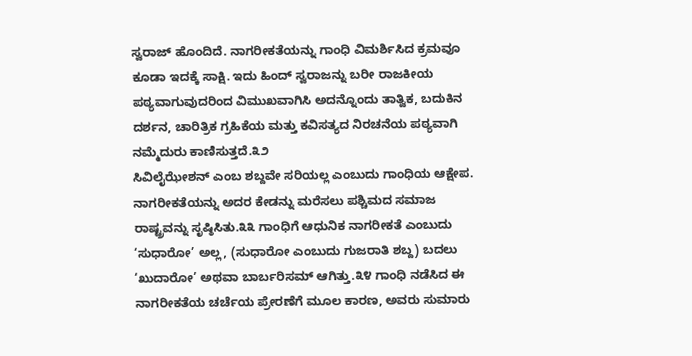ಸ್ವರಾಜ್ ಹೊಂದಿದೆ. ನಾಗರೀಕತೆಯನ್ನು ಗಾಂಧಿ ವಿಮರ್ಶಿಸಿದ ಕ್ರಮವೂ ಕೂಡಾ ಇದಕ್ಕೆ ಸಾಕ್ಷಿ. ಇದು ಹಿಂದ್ ಸ್ವರಾಜನ್ನು ಬರೀ ರಾಜಕೀಯ ಪಠ್ಯವಾಗುವುದರಿಂದ ವಿಮುಖವಾಗಿಸಿ ಅದನ್ನೊಂದು ತಾತ್ವಿಕ, ಬದುಕಿನ ದರ್ಶನ, ಚಾರಿತ್ರಿಕ ಗ್ರಹಿಕೆಯ ಮತ್ತು ಕವಿಸತ್ಯದ ನಿರಚನೆಯ ಪಠ್ಯವಾಗಿ ನಮ್ಮೆದುರು ಕಾಣಿಸುತ್ತದೆ.೩೨
ಸಿವಿಲೈಝೇಶನ್ ಎಂಬ ಶಬ್ದವೇ ಸರಿಯಲ್ಲ ಎಂಬುದು ಗಾಂಧಿಯ ಆಕ್ಷೇಪ. ನಾಗರೀಕತೆಯನ್ನು ಅದರ ಕೇಡನ್ನು ಮರೆಸಲು ಪಶ್ಚಿಮದ ಸಮಾಜ ರಾಷ್ಟ್ರವನ್ನು ಸೃಷ್ಠಿಸಿತು.೩೩ ಗಾಂಧಿಗೆ ಆಧುನಿಕ ನಾಗರೀಕತೆ ಎಂಬುದು ‘ಸುಧಾರೋ’ ಅಲ್ಲ, (ಸುಧಾರೋ ಎಂಬುದು ಗುಜರಾತಿ ಶಬ್ದ) ಬದಲು ‘ಖುದಾರೋ’ ಅಥವಾ ಬಾರ್ಬರಿಸಮ್ ಆಗಿತ್ತು.೩೪ ಗಾಂಧಿ ನಡೆಸಿದ ಈ ನಾಗರೀಕತೆಯ ಚರ್ಚೆಯ ಪ್ರೇರಣೆಗೆ ಮೂಲ ಕಾರಣ, ಅವರು ಸುಮಾರು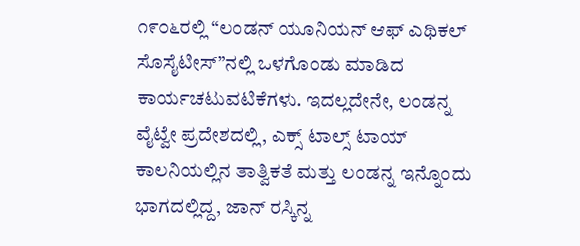೧೯೦೬ರಲ್ಲಿ “ಲಂಡನ್ ಯೂನಿಯನ್ ಆಫ್ ಎಥಿಕಲ್ ಸೊಸೈಟೀಸ್”ನಲ್ಲಿ ಒಳಗೊಂಡು ಮಾಡಿದ ಕಾರ್ಯಚಟುವಟಿಕೆಗಳು. ಇದಲ್ಲದೇನೇ, ಲಂಡನ್ನ ವೈಟ್ವೇ ಪ್ರದೇಶದಲ್ಲಿ, ಎಕ್ಸ್ ಟಾಲ್ಸ್ ಟಾಯ್ ಕಾಲನಿಯಲ್ಲಿನ ತಾತ್ವಿಕತೆ ಮತ್ತು ಲಂಡನ್ನ ಇನ್ನೊಂದು ಭಾಗದಲ್ಲಿದ್ದ, ಜಾನ್ ರಸ್ಕಿನ್ನ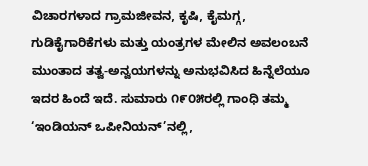ವಿಚಾರಗಳಾದ ಗ್ರಾಮಜೀವನ, ಕೃಷಿ, ಕೈಮಗ್ಗ, ಗುಡಿಕೈಗಾರಿಕೆಗಳು ಮತ್ತು ಯಂತ್ರಗಳ ಮೇಲಿನ ಅವಲಂಬನೆ ಮುಂತಾದ ತತ್ವ-ಅನ್ವಯಗಳನ್ನು ಅನುಭವಿಸಿದ ಹಿನ್ನೆಲೆಯೂ ಇದರ ಹಿಂದೆ ಇದೆ. ಸುಮಾರು ೧೯೦೫ರಲ್ಲಿ ಗಾಂಧಿ ತಮ್ಮ ‘ಇಂಡಿಯನ್ ಒಪೀನಿಯನ್’ನಲ್ಲಿ,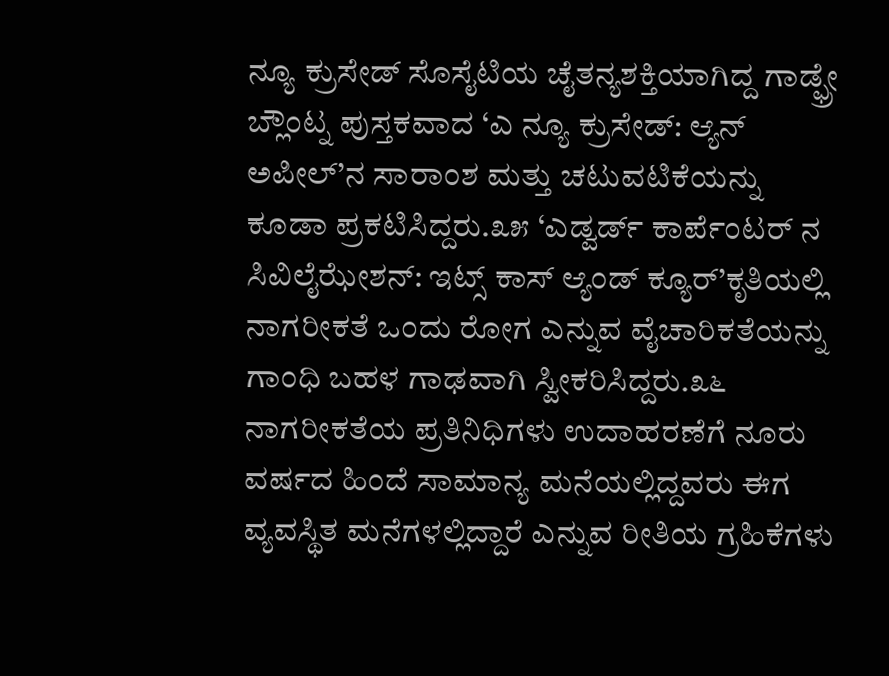ನ್ಯೂ ಕ್ರುಸೇಡ್ ಸೊಸೈಟಿಯ ಚೈತನ್ಯಶಕ್ತಿಯಾಗಿದ್ದ ಗಾಡ್ಫ್ರೇ ಬ್ಲೌಂಟ್ನ ಪುಸ್ತಕವಾದ ‘ಎ ನ್ಯೂ ಕ್ರುಸೇಡ್: ಆ್ಯನ್ ಅಪೀಲ್’ನ ಸಾರಾಂಶ ಮತ್ತು ಚಟುವಟಿಕೆಯನ್ನು ಕೂಡಾ ಪ್ರಕಟಿಸಿದ್ದರು.೩೫ ‘ಎಡ್ವರ್ಡ್ ಕಾರ್ಪೆಂಟರ್ ನ ಸಿವಿಲೈಝೇಶನ್: ಇಟ್ಸ್ ಕಾಸ್ ಆ್ಯಂಡ್ ಕ್ಯೂರ್’ಕೃತಿಯಲ್ಲಿ ನಾಗರೀಕತೆ ಒಂದು ರೋಗ ಎನ್ನುವ ವೈಚಾರಿಕತೆಯನ್ನು ಗಾಂಧಿ ಬಹಳ ಗಾಢವಾಗಿ ಸ್ವೀಕರಿಸಿದ್ದರು.೩೬ ನಾಗರೀಕತೆಯ ಪ್ರತಿನಿಧಿಗಳು ಉದಾಹರಣೆಗೆ ನೂರು ವರ್ಷದ ಹಿಂದೆ ಸಾಮಾನ್ಯ ಮನೆಯಲ್ಲಿದ್ದವರು ಈಗ ವ್ಯವಸ್ಥಿತ ಮನೆಗಳಲ್ಲಿದ್ದಾರೆ ಎನ್ನುವ ರೀತಿಯ ಗ್ರಹಿಕೆಗಳು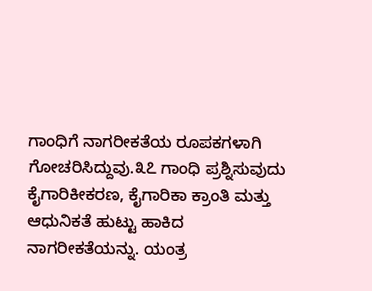ಗಾಂಧಿಗೆ ನಾಗರೀಕತೆಯ ರೂಪಕಗಳಾಗಿ ಗೋಚರಿಸಿದ್ದುವು.೩೭ ಗಾಂಧಿ ಪ್ರಶ್ನಿಸುವುದು ಕೈಗಾರಿಕೀಕರಣ, ಕೈಗಾರಿಕಾ ಕ್ರಾಂತಿ ಮತ್ತು ಆಧುನಿಕತೆ ಹುಟ್ಟು ಹಾಕಿದ ನಾಗರೀಕತೆಯನ್ನು. ಯಂತ್ರ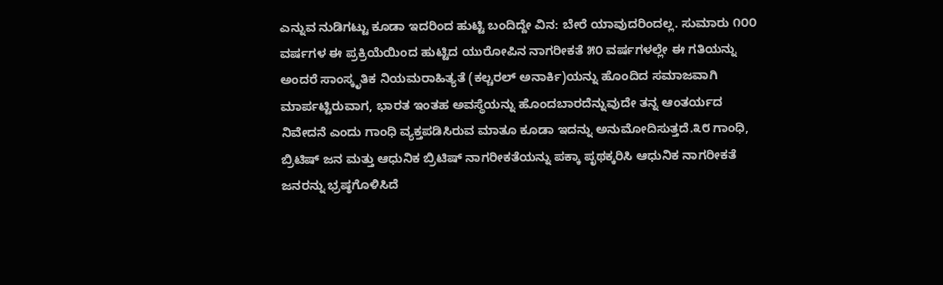ಎನ್ನುವ ನುಡಿಗಟ್ಟು ಕೂಡಾ ಇದರಿಂದ ಹುಟ್ಟಿ ಬಂದಿದ್ದೇ ವಿನ: ಬೇರೆ ಯಾವುದರಿಂದಲ್ಲ. ಸುಮಾರು ೧೦೦ ವರ್ಷಗಳ ಈ ಪ್ರಕ್ರಿಯೆಯಿಂದ ಹುಟ್ಟಿದ ಯುರೋಪಿನ ನಾಗರೀಕತೆ ೫೦ ವರ್ಷಗಳಲ್ಲೇ ಈ ಗತಿಯನ್ನು ಅಂದರೆ ಸಾಂಸ್ಕೃತಿಕ ನಿಯಮರಾಹಿತ್ಯತೆ (ಕಲ್ಚರಲ್ ಅನಾರ್ಕಿ)ಯನ್ನು ಹೊಂದಿದ ಸಮಾಜವಾಗಿ ಮಾರ್ಪಟ್ಟಿರುವಾಗ, ಭಾರತ ಇಂತಹ ಅವಸ್ಥೆಯನ್ನು ಹೊಂದಬಾರದೆನ್ನುವುದೇ ತನ್ನ ಆಂತರ್ಯದ ನಿವೇದನೆ ಎಂದು ಗಾಂಧಿ ವ್ಯಕ್ತಪಡಿಸಿರುವ ಮಾತೂ ಕೂಡಾ ಇದನ್ನು ಅನುಮೋದಿಸುತ್ತದೆ.೩೮ ಗಾಂಧಿ, ಬ್ರಿಟಿಷ್ ಜನ ಮತ್ತು ಆಧುನಿಕ ಬ್ರಿಟಿಷ್ ನಾಗರೀಕತೆಯನ್ನು ಪಕ್ಕಾ ಪೃಥಕ್ಕರಿಸಿ ಆಧುನಿಕ ನಾಗರೀಕತೆ ಜನರನ್ನು ಭ್ರಷ್ಠಗೊಳಿಸಿದೆ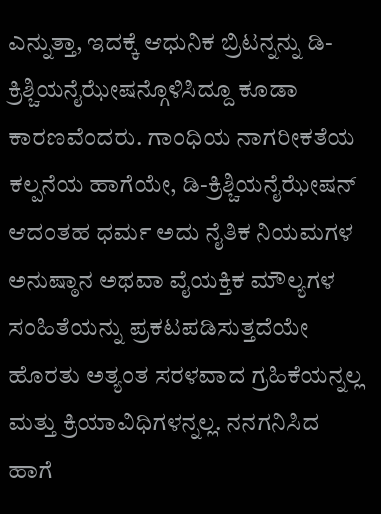ಎನ್ನುತ್ತಾ, ಇದಕ್ಕೆ ಆಧುನಿಕ ಬ್ರಿಟನ್ನನ್ನು ಡಿ-ಕ್ರಿಶ್ಚಿಯನೈಝೇಷನ್ಗೊಳಿಸಿದ್ದೂ ಕೂಡಾ ಕಾರಣವೆಂದರು. ಗಾಂಧಿಯ ನಾಗರೀಕತೆಯ ಕಲ್ಪನೆಯ ಹಾಗೆಯೇ, ಡಿ-ಕ್ರಿಶ್ಚಿಯನೈಝೇಷನ್ ಆದಂತಹ ಧರ್ಮ ಅದು ನೈತಿಕ ನಿಯಮಗಳ ಅನುಷ್ಠಾನ ಅಥವಾ ವೈಯಕ್ತಿಕ ಮೌಲ್ಯಗಳ ಸಂಹಿತೆಯನ್ನು ಪ್ರಕಟಪಡಿಸುತ್ತದೆಯೇ ಹೊರತು ಅತ್ಯಂತ ಸರಳವಾದ ಗ್ರಹಿಕೆಯನ್ನಲ್ಲ ಮತ್ತು ಕ್ರಿಯಾವಿಧಿಗಳನ್ನಲ್ಲ. ನನಗನಿಸಿದ ಹಾಗೆ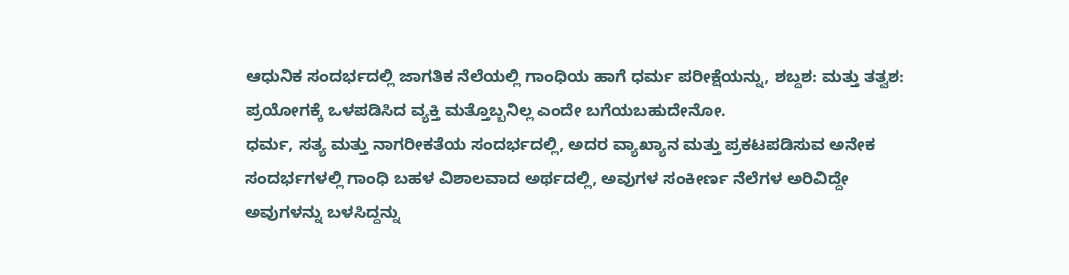ಆಧುನಿಕ ಸಂದರ್ಭದಲ್ಲಿ ಜಾಗತಿಕ ನೆಲೆಯಲ್ಲಿ ಗಾಂಧಿಯ ಹಾಗೆ ಧರ್ಮ ಪರೀಕ್ಷೆಯನ್ನು, ಶಬ್ದಶ: ಮತ್ತು ತತ್ವಶ: ಪ್ರಯೋಗಕ್ಕೆ ಒಳಪಡಿಸಿದ ವ್ಯಕ್ತಿ ಮತ್ತೊಬ್ಬನಿಲ್ಲ ಎಂದೇ ಬಗೆಯಬಹುದೇನೋ.
ಧರ್ಮ, ಸತ್ಯ ಮತ್ತು ನಾಗರೀಕತೆಯ ಸಂದರ್ಭದಲ್ಲಿ, ಅದರ ವ್ಯಾಖ್ಯಾನ ಮತ್ತು ಪ್ರಕಟಪಡಿಸುವ ಅನೇಕ ಸಂದರ್ಭಗಳಲ್ಲಿ ಗಾಂಧಿ ಬಹಳ ವಿಶಾಲವಾದ ಅರ್ಥದಲ್ಲಿ, ಅವುಗಳ ಸಂಕೀರ್ಣ ನೆಲೆಗಳ ಅರಿವಿದ್ದೇ ಅವುಗಳನ್ನು ಬಳಸಿದ್ದನ್ನು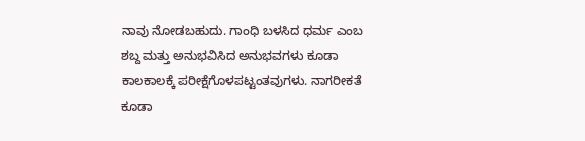ನಾವು ನೋಡಬಹುದು. ಗಾಂಧಿ ಬಳಸಿದ ಧರ್ಮ ಎಂಬ ಶಬ್ದ ಮತ್ತು ಅನುಭವಿಸಿದ ಅನುಭವಗಳು ಕೂಡಾ ಕಾಲಕಾಲಕ್ಕೆ ಪರೀಕ್ಷೆಗೊಳಪಟ್ಟಂತವುಗಳು. ನಾಗರೀಕತೆ ಕೂಡಾ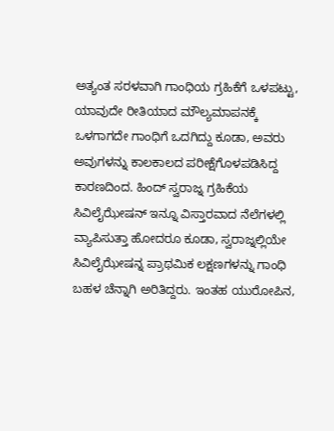ಅತ್ಯಂತ ಸರಳವಾಗಿ ಗಾಂಧಿಯ ಗ್ರಹಿಕೆಗೆ ಒಳಪಟ್ಟು, ಯಾವುದೇ ರೀತಿಯಾದ ಮೌಲ್ಯಮಾಪನಕ್ಕೆ ಒಳಗಾಗದೇ ಗಾಂಧಿಗೆ ಒದಗಿದ್ದು ಕೂಡಾ, ಅವರು ಅವುಗಳನ್ನು ಕಾಲಕಾಲದ ಪರೀಕ್ಷೆಗೊಳಪಡಿಸಿದ್ದ ಕಾರಣದಿಂದ. ಹಿಂದ್ ಸ್ವರಾಜ್ನ ಗ್ರಹಿಕೆಯ ಸಿವಿಲೈಝೇಷನ್ ಇನ್ನೂ ವಿಸ್ತಾರವಾದ ನೆಲೆಗಳಲ್ಲಿ ವ್ಯಾಪಿಸುತ್ತಾ ಹೋದರೂ ಕೂಡಾ, ಸ್ವರಾಜ್ನಲ್ಲಿಯೇ ಸಿವಿಲೈಝೇಷನ್ನ ಪ್ರಾಥಮಿಕ ಲಕ್ಷಣಗಳನ್ನು ಗಾಂಧಿ ಬಹಳ ಚೆನ್ನಾಗಿ ಅರಿತಿದ್ದರು. ಇಂತಹ ಯುರೋಪಿನ,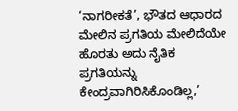‘ನಾಗರೀಕತೆ’, ಭೌತದ ಆಧಾರದ ಮೇಲಿನ ಪ್ರಗತಿಯ ಮೇಲಿದೆಯೇ ಹೊರತು ಅದು ನೈತಿಕ ಪ್ರಗತಿಯನ್ನು ಕೇಂದ್ರವಾಗಿರಿಸಿಕೊಂಡಿಲ್ಲ,’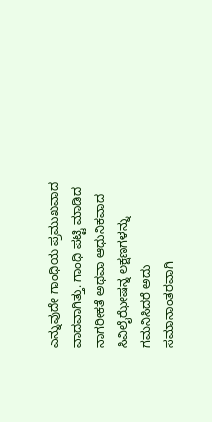ಎನ್ನುವುದೇ ಗಾಂಧಿಯ ಪ್ರಮುಖವಾದ ವಾದವಾಗಿತ್ತು. ಗಾಂಧಿ ಪಟ್ಟಿ ಮಾಡಿದ ನಾಗರೀಕತೆ ಅಥವಾ ಆಧುನಿಕವಾದ ಸಿವಿಲೈಝೇಷನ್ನ ಲಕ್ಷಣಗಳನ್ನು ಗಮನಿಸಿದರೆ ಅದು ಸಮಾನಾಂತರವಾಗಿ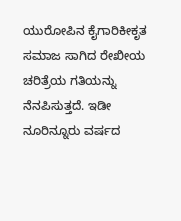ಯುರೋಪಿನ ಕೈಗಾರಿಕೀಕೃತ ಸಮಾಜ ಸಾಗಿದ ರೇಖೀಯ ಚರಿತ್ರೆಯ ಗತಿಯನ್ನು ನೆನಪಿಸುತ್ತದೆ. ಇಡೀ ನೂರಿನ್ನೂರು ವರ್ಷದ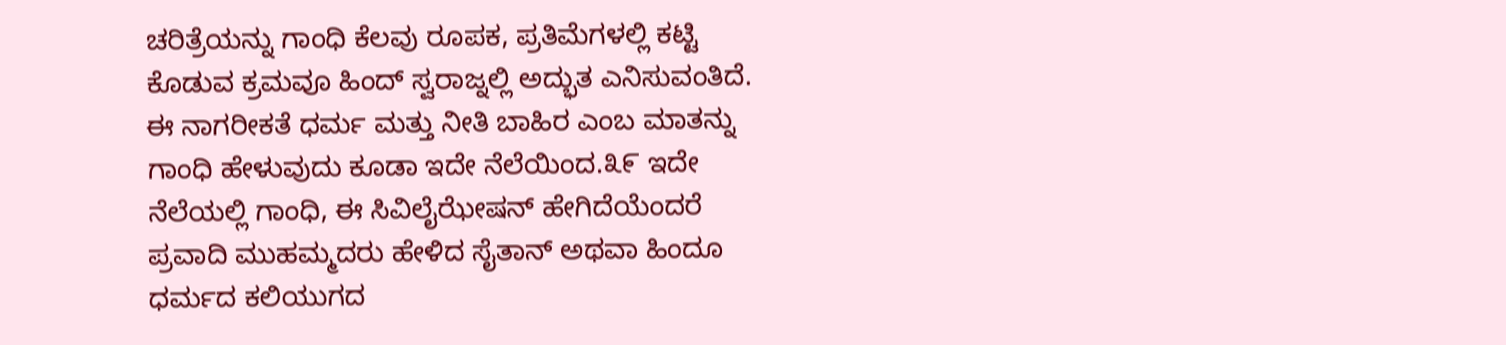ಚರಿತ್ರೆಯನ್ನು ಗಾಂಧಿ ಕೆಲವು ರೂಪಕ, ಪ್ರತಿಮೆಗಳಲ್ಲಿ ಕಟ್ಟಿ ಕೊಡುವ ಕ್ರಮವೂ ಹಿಂದ್ ಸ್ವರಾಜ್ನಲ್ಲಿ ಅದ್ಭುತ ಎನಿಸುವಂತಿದೆ. ಈ ನಾಗರೀಕತೆ ಧರ್ಮ ಮತ್ತು ನೀತಿ ಬಾಹಿರ ಎಂಬ ಮಾತನ್ನು ಗಾಂಧಿ ಹೇಳುವುದು ಕೂಡಾ ಇದೇ ನೆಲೆಯಿಂದ.೩೯ ಇದೇ ನೆಲೆಯಲ್ಲಿ ಗಾಂಧಿ, ಈ ಸಿವಿಲೈಝೇಷನ್ ಹೇಗಿದೆಯೆಂದರೆ ಪ್ರವಾದಿ ಮುಹಮ್ಮದರು ಹೇಳಿದ ಸೈತಾನ್ ಅಥವಾ ಹಿಂದೂ ಧರ್ಮದ ಕಲಿಯುಗದ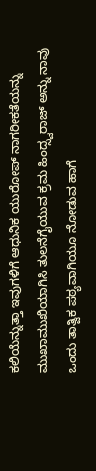ಕಲಿಯೆನ್ನುತ್ತಾ ಇವುಗಳಿಗೆ ಆಧುನಿಕ ಯುರೋಪ್ ನಾಗರೀಕತೆಯನ್ನು ಮುಖಾಮುಖಿಯಾಗಿಸಿ ತುಲನೆಗೈಯುವ ಕ್ರಮ ಹಿಂದ್ಸ್ವರಾಜ್ ಅನ್ನು ನಾವು ಒಂದು ತಾತ್ವಿಕ ಪಠ್ಯವಾಗಿಯೂ ನೋಡುವ ಹಾಗೆ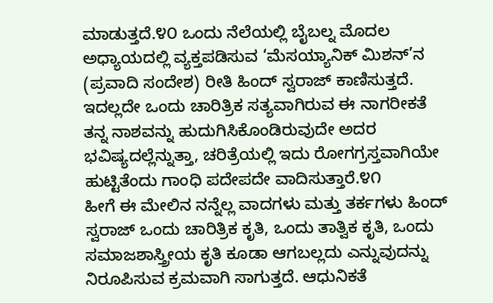ಮಾಡುತ್ತದೆ.೪೦ ಒಂದು ನೆಲೆಯಲ್ಲಿ ಬೈಬಲ್ನ ಮೊದಲ ಅಧ್ಯಾಯದಲ್ಲಿ ವ್ಯಕ್ತಪಡಿಸುವ ‘ಮೆಸಯ್ಯಾನಿಕ್ ಮಿಶನ್’ನ (ಪ್ರವಾದಿ ಸಂದೇಶ) ರೀತಿ ಹಿಂದ್ ಸ್ವರಾಜ್ ಕಾಣಿಸುತ್ತದೆ. ಇದಲ್ಲದೇ ಒಂದು ಚಾರಿತ್ರಿಕ ಸತ್ಯವಾಗಿರುವ ಈ ನಾಗರೀಕತೆ ತನ್ನ ನಾಶವನ್ನು ಹುದುಗಿಸಿಕೊಂಡಿರುವುದೇ ಅದರ ಭವಿಷ್ಯದಲ್ಲೆನ್ನುತ್ತಾ, ಚರಿತ್ರೆಯಲ್ಲಿ ಇದು ರೋಗಗ್ರಸ್ತವಾಗಿಯೇ ಹುಟ್ಟಿತೆಂದು ಗಾಂಧಿ ಪದೇಪದೇ ವಾದಿಸುತ್ತಾರೆ.೪೧
ಹೀಗೆ ಈ ಮೇಲಿನ ನನ್ನೆಲ್ಲ ವಾದಗಳು ಮತ್ತು ತರ್ಕಗಳು ಹಿಂದ್ ಸ್ವರಾಜ್ ಒಂದು ಚಾರಿತ್ರಿಕ ಕೃತಿ, ಒಂದು ತಾತ್ವಿಕ ಕೃತಿ, ಒಂದು ಸಮಾಜಶಾಸ್ತ್ರೀಯ ಕೃತಿ ಕೂಡಾ ಆಗಬಲ್ಲದು ಎನ್ನುವುದನ್ನು ನಿರೂಪಿಸುವ ಕ್ರಮವಾಗಿ ಸಾಗುತ್ತದೆ. ಆಧುನಿಕತೆ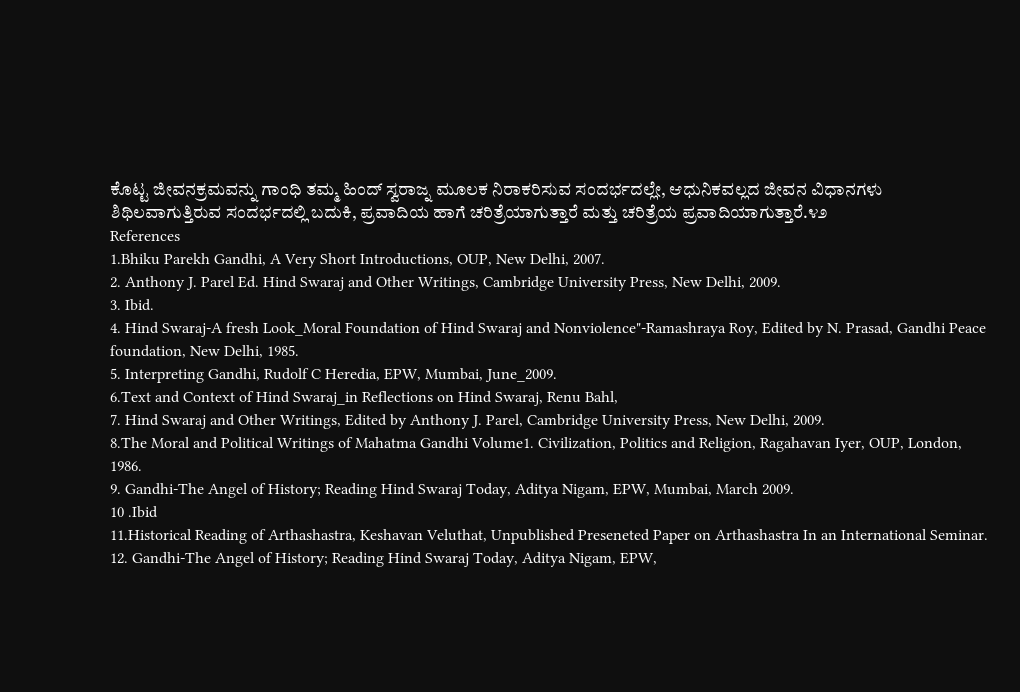ಕೊಟ್ಟ ಜೀವನಕ್ರಮವನ್ನು ಗಾಂಧಿ ತಮ್ಮ ಹಿಂದ್ ಸ್ವರಾಜ್ನ ಮೂಲಕ ನಿರಾಕರಿಸುವ ಸಂದರ್ಭದಲ್ಲೇ, ಆಧುನಿಕವಲ್ಲದ ಜೀವನ ವಿಧಾನಗಳು ಶಿಥಿಲವಾಗುತ್ತಿರುವ ಸಂದರ್ಭದಲ್ಲಿ ಬದುಕಿ, ಪ್ರವಾದಿಯ ಹಾಗೆ ಚರಿತ್ರೆಯಾಗುತ್ತಾರೆ ಮತ್ತು ಚರಿತ್ರೆಯ ಪ್ರವಾದಿಯಾಗುತ್ತಾರೆ.೪೨
References
1.Bhiku Parekh Gandhi, A Very Short Introductions, OUP, New Delhi, 2007.
2. Anthony J. Parel Ed. Hind Swaraj and Other Writings, Cambridge University Press, New Delhi, 2009.
3. Ibid.
4. Hind Swaraj-A fresh Look_Moral Foundation of Hind Swaraj and Nonviolence"-Ramashraya Roy, Edited by N. Prasad, Gandhi Peace foundation, New Delhi, 1985.
5. Interpreting Gandhi, Rudolf C Heredia, EPW, Mumbai, June_2009.
6.Text and Context of Hind Swaraj_in Reflections on Hind Swaraj, Renu Bahl,
7. Hind Swaraj and Other Writings, Edited by Anthony J. Parel, Cambridge University Press, New Delhi, 2009.
8.The Moral and Political Writings of Mahatma Gandhi Volume1. Civilization, Politics and Religion, Ragahavan Iyer, OUP, London, 1986.
9. Gandhi-The Angel of History; Reading Hind Swaraj Today, Aditya Nigam, EPW, Mumbai, March 2009.
10 .Ibid
11.Historical Reading of Arthashastra, Keshavan Veluthat, Unpublished Preseneted Paper on Arthashastra In an International Seminar.
12. Gandhi-The Angel of History; Reading Hind Swaraj Today, Aditya Nigam, EPW,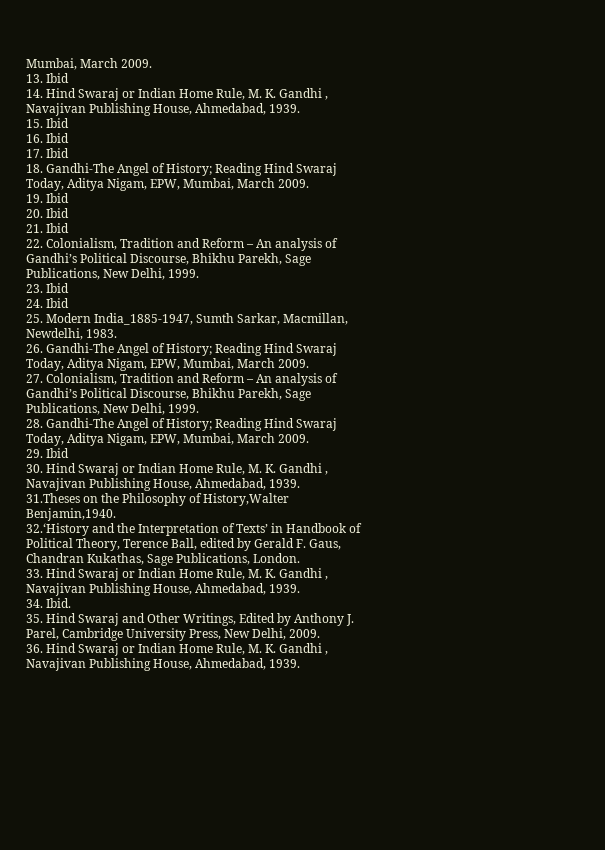Mumbai, March 2009.
13. Ibid
14. Hind Swaraj or Indian Home Rule, M. K. Gandhi , Navajivan Publishing House, Ahmedabad, 1939.
15. Ibid
16. Ibid
17. Ibid
18. Gandhi-The Angel of History; Reading Hind Swaraj Today, Aditya Nigam, EPW, Mumbai, March 2009.
19. Ibid
20. Ibid
21. Ibid
22. Colonialism, Tradition and Reform – An analysis of Gandhi’s Political Discourse, Bhikhu Parekh, Sage Publications, New Delhi, 1999.
23. Ibid
24. Ibid
25. Modern India_1885-1947, Sumth Sarkar, Macmillan, Newdelhi, 1983.
26. Gandhi-The Angel of History; Reading Hind Swaraj Today, Aditya Nigam, EPW, Mumbai, March 2009.
27. Colonialism, Tradition and Reform – An analysis of Gandhi’s Political Discourse, Bhikhu Parekh, Sage Publications, New Delhi, 1999.
28. Gandhi-The Angel of History; Reading Hind Swaraj Today, Aditya Nigam, EPW, Mumbai, March 2009.
29. Ibid
30. Hind Swaraj or Indian Home Rule, M. K. Gandhi , Navajivan Publishing House, Ahmedabad, 1939.
31.Theses on the Philosophy of History,Walter Benjamin,1940.
32.‘History and the Interpretation of Texts’ in Handbook of Political Theory, Terence Ball, edited by Gerald F. Gaus, Chandran Kukathas, Sage Publications, London.
33. Hind Swaraj or Indian Home Rule, M. K. Gandhi , Navajivan Publishing House, Ahmedabad, 1939.
34. Ibid.
35. Hind Swaraj and Other Writings, Edited by Anthony J. Parel, Cambridge University Press, New Delhi, 2009.
36. Hind Swaraj or Indian Home Rule, M. K. Gandhi , Navajivan Publishing House, Ahmedabad, 1939.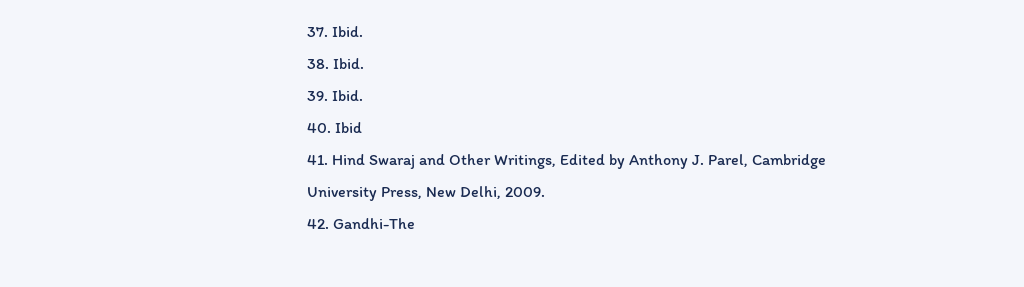37. Ibid.
38. Ibid.
39. Ibid.
40. Ibid
41. Hind Swaraj and Other Writings, Edited by Anthony J. Parel, Cambridge University Press, New Delhi, 2009.
42. Gandhi-The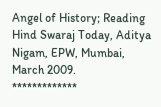Angel of History; Reading Hind Swaraj Today, Aditya Nigam, EPW, Mumbai, March 2009.
*************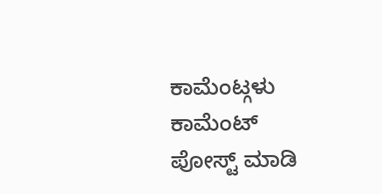ಕಾಮೆಂಟ್ಗಳು
ಕಾಮೆಂಟ್ ಪೋಸ್ಟ್ ಮಾಡಿ